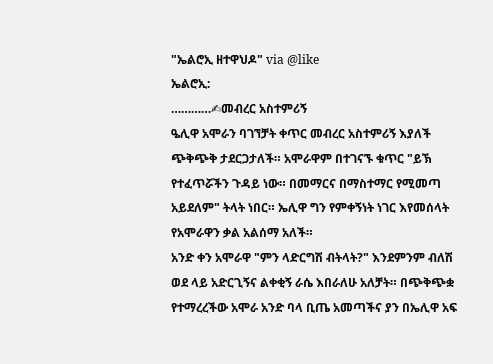"ኤልሮኢ ዘተዋህዶ" via @like
ኤልሮኢ:
…………✍መብረር አስተምሪኝ
ዔሊዋ አሞራን ባገኘቻት ቀጥር መብረር አስተምሪኝ እያለች ጭቅጭቅ ታደርጋታለች። አሞራዋም በተገናኙ ቁጥር "ይኽ የተፈጥሯችን ጉዳይ ነው። በመማርና በማስተማር የሚመጣ አይደለም" ትላት ነበር። ኤሊዋ ግን የምቀኝነት ነገር እየመሰላት የአሞራዋን ቃል አልሰማ አለች።
አንድ ቀን አሞራዋ "ምን ላድርግሽ ብትላት?" እንደምንም ብለሽ ወደ ላይ አድርጊኝና ልቀቂኝ ራሴ እበራለሁ አለቻት። በጭቅጭቋ የተማረረችው አሞራ አንድ ባላ ቢጤ አመጣችና ያን በኤሊዋ አፍ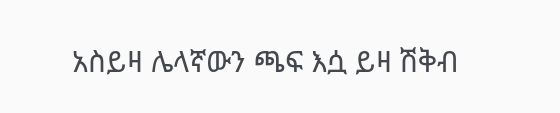አስይዛ ሌላኛውን ጫፍ እሷ ይዛ ሽቅብ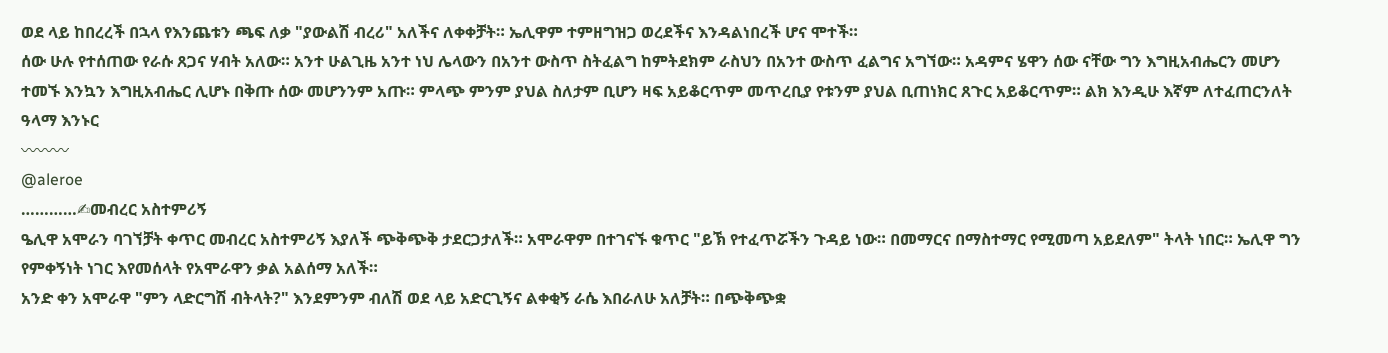ወደ ላይ ከበረረች በኋላ የእንጨቱን ጫፍ ለቃ "ያውልሽ ብረሪ" አለችና ለቀቀቻት። ኤሊዋም ተምዘግዝጋ ወረደችና እንዳልነበረች ሆና ሞተች።
ሰው ሁሉ የተሰጠው የራሱ ጸጋና ሃብት አለው። አንተ ሁልጊዜ አንተ ነህ ሌላውን በአንተ ውስጥ ስትፈልግ ከምትደክም ራስህን በአንተ ውስጥ ፈልግና አግኘው። አዳምና ሄዋን ሰው ናቸው ግን እግዚአብሔርን መሆን ተመኙ እንኳን እግዚአብሔር ሊሆኑ በቅጡ ሰው መሆንንም አጡ። ምላጭ ምንም ያህል ስለታም ቢሆን ዛፍ አይቆርጥም መጥረቢያ የቱንም ያህል ቢጠነክር ጸጉር አይቆርጥም። ልክ እንዲሁ እኛም ለተፈጠርንለት ዓላማ እንኑር
〰〰〰
@aleroe
…………✍መብረር አስተምሪኝ
ዔሊዋ አሞራን ባገኘቻት ቀጥር መብረር አስተምሪኝ እያለች ጭቅጭቅ ታደርጋታለች። አሞራዋም በተገናኙ ቁጥር "ይኽ የተፈጥሯችን ጉዳይ ነው። በመማርና በማስተማር የሚመጣ አይደለም" ትላት ነበር። ኤሊዋ ግን የምቀኝነት ነገር እየመሰላት የአሞራዋን ቃል አልሰማ አለች።
አንድ ቀን አሞራዋ "ምን ላድርግሽ ብትላት?" እንደምንም ብለሽ ወደ ላይ አድርጊኝና ልቀቂኝ ራሴ እበራለሁ አለቻት። በጭቅጭቋ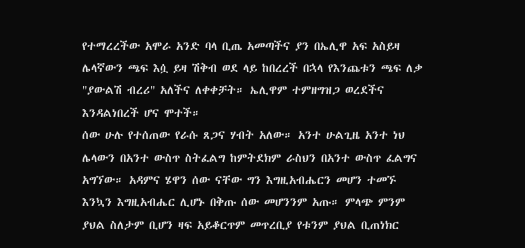የተማረረችው አሞራ አንድ ባላ ቢጤ አመጣችና ያን በኤሊዋ አፍ አስይዛ ሌላኛውን ጫፍ እሷ ይዛ ሽቅብ ወደ ላይ ከበረረች በኋላ የእንጨቱን ጫፍ ለቃ "ያውልሽ ብረሪ" አለችና ለቀቀቻት። ኤሊዋም ተምዘግዝጋ ወረደችና እንዳልነበረች ሆና ሞተች።
ሰው ሁሉ የተሰጠው የራሱ ጸጋና ሃብት አለው። አንተ ሁልጊዜ አንተ ነህ ሌላውን በአንተ ውስጥ ስትፈልግ ከምትደክም ራስህን በአንተ ውስጥ ፈልግና አግኘው። አዳምና ሄዋን ሰው ናቸው ግን እግዚአብሔርን መሆን ተመኙ እንኳን እግዚአብሔር ሊሆኑ በቅጡ ሰው መሆንንም አጡ። ምላጭ ምንም ያህል ስለታም ቢሆን ዛፍ አይቆርጥም መጥረቢያ የቱንም ያህል ቢጠነክር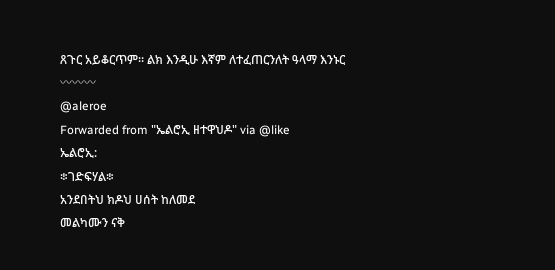ጸጉር አይቆርጥም። ልክ እንዲሁ እኛም ለተፈጠርንለት ዓላማ እንኑር
〰〰〰
@aleroe
Forwarded from "ኤልሮኢ ዘተዋህዶ" via @like
ኤልሮኢ:
፨ገድፍሃል፨
አንደበትህ ክዶህ ሀሰት ከለመደ
መልካሙን ናቅ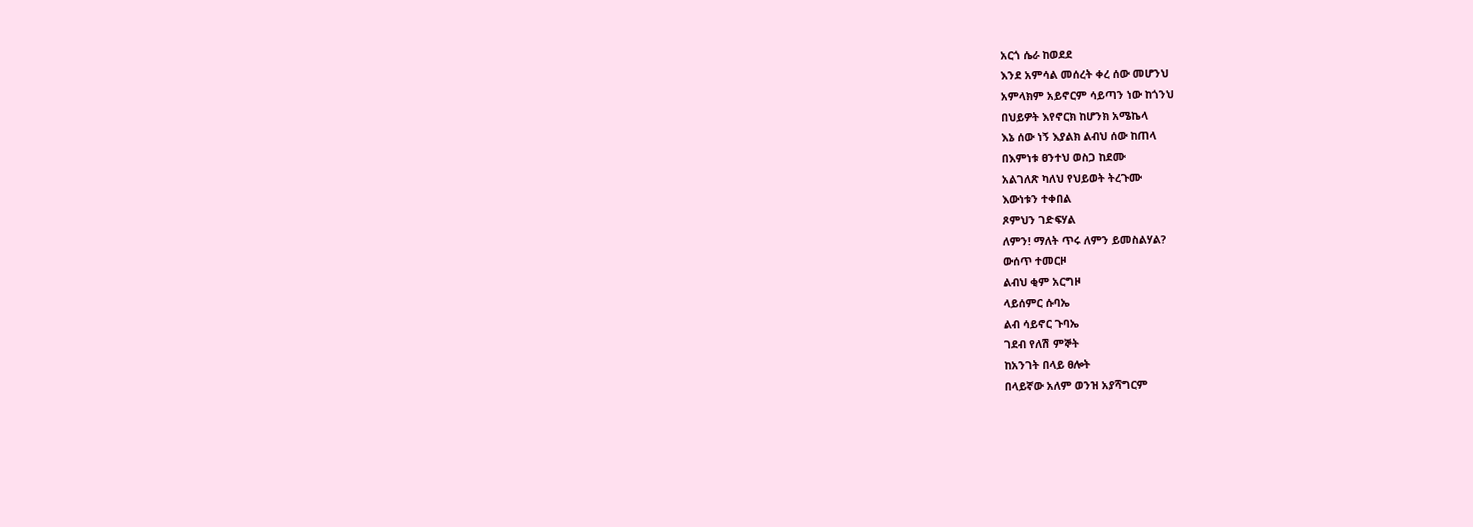አርጎ ሴራ ከወደደ
እንደ አምሳል መሰረት ቀረ ሰው መሆንህ
አምላክም አይኖርም ሳይጣን ነው ከጎንህ
በህይዎት እየኖርክ ከሆንክ አሜኬላ
እኔ ሰው ነኝ እያልክ ልብህ ሰው ከጠላ
በእምነቱ ፀንተህ ወስጋ ከደሙ
አልገለጽ ካለህ የህይወት ትረጉሙ
እውነቱን ተቀበል
ጾምህን ገድፍሃል
ለምን! ማለት ጥሩ ለምን ይመስልሃል?
ውሰጥ ተመርዞ
ልብህ ቂም አርግዞ
ላይሰምር ሱባኤ
ልብ ሳይኖር ጉባኤ
ገደብ የለሽ ምኞት
ከአንገት በላይ ፀሎት
በላይኛው አለም ወንዝ አያሻግርም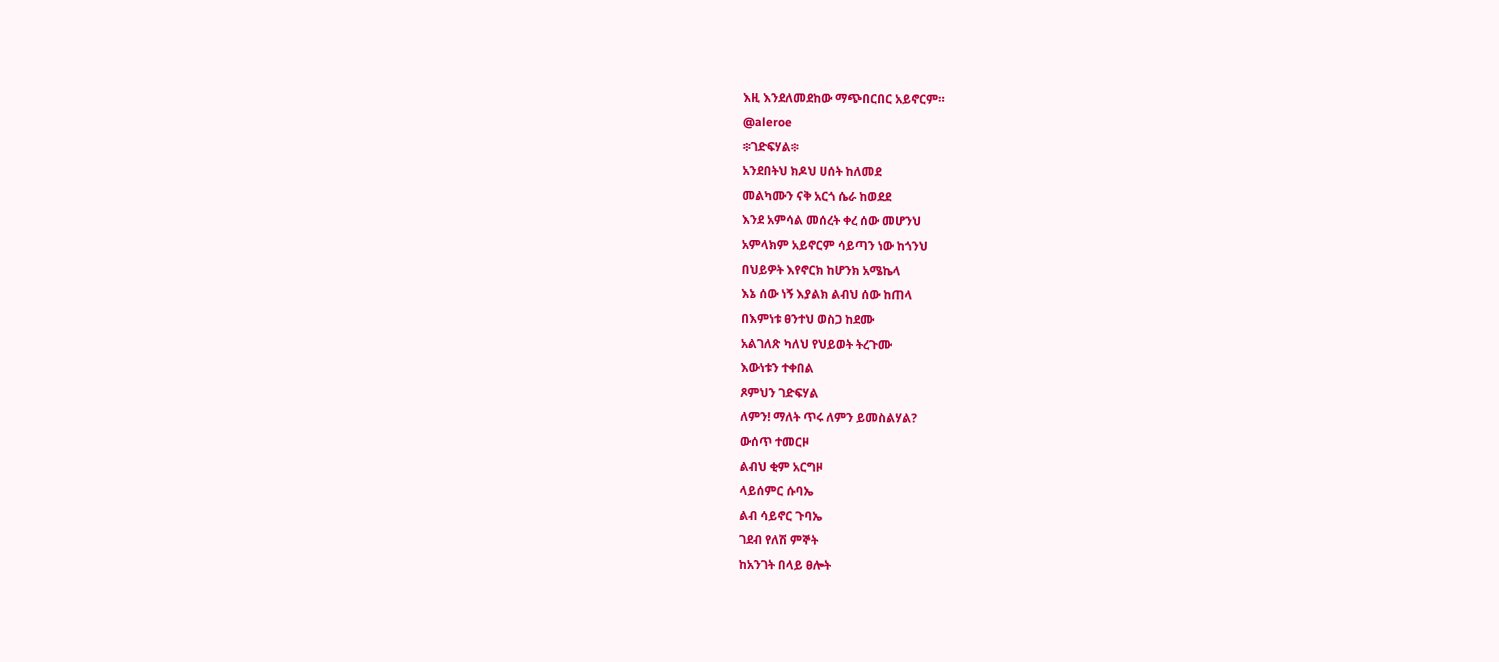እዚ እንደለመደከው ማጭበርበር አይኖርም።
@aleroe
፨ገድፍሃል፨
አንደበትህ ክዶህ ሀሰት ከለመደ
መልካሙን ናቅ አርጎ ሴራ ከወደደ
እንደ አምሳል መሰረት ቀረ ሰው መሆንህ
አምላክም አይኖርም ሳይጣን ነው ከጎንህ
በህይዎት እየኖርክ ከሆንክ አሜኬላ
እኔ ሰው ነኝ እያልክ ልብህ ሰው ከጠላ
በእምነቱ ፀንተህ ወስጋ ከደሙ
አልገለጽ ካለህ የህይወት ትረጉሙ
እውነቱን ተቀበል
ጾምህን ገድፍሃል
ለምን! ማለት ጥሩ ለምን ይመስልሃል?
ውሰጥ ተመርዞ
ልብህ ቂም አርግዞ
ላይሰምር ሱባኤ
ልብ ሳይኖር ጉባኤ
ገደብ የለሽ ምኞት
ከአንገት በላይ ፀሎት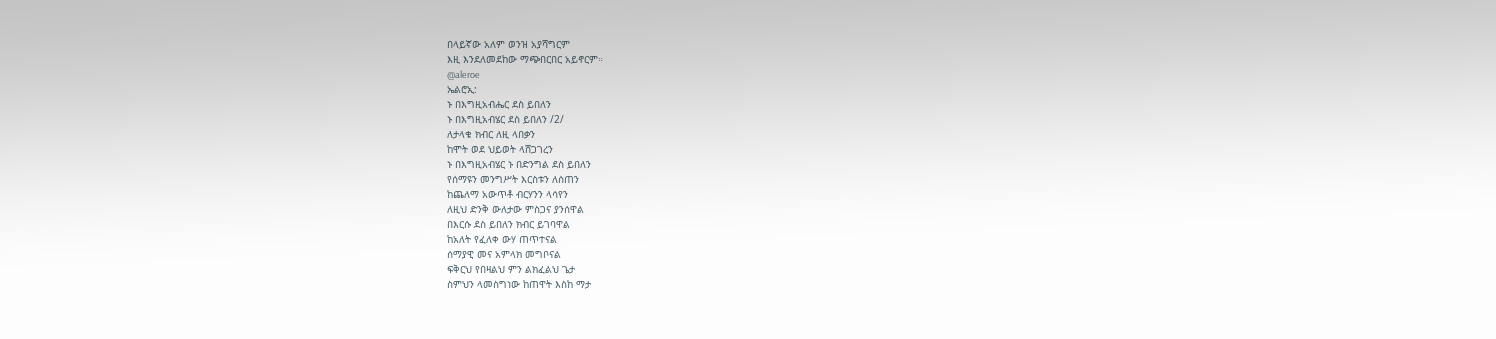በላይኛው አለም ወንዝ አያሻግርም
እዚ እንደለመደከው ማጭበርበር አይኖርም።
@aleroe
ኤልሮኢ:
ኑ በእግዚአብሔር ደስ ይበለን
ኑ በእግዚአብሄር ደስ ይበለን /2/
ለታላቁ ክብር ለዚ ላበቃን
ከሞት ወደ ህይወት ላሸጋገረን
ኑ በእግዚአብሄር ኑ በድንግል ደስ ይበለን
የሰማዩን መንግሥት እርስቱን ለሰጠን
ከጨለማ አውጥቶ ብርሃንን ላሳየን
ለዚህ ድንቅ ውለታው ምስጋና ያንሰዋል
በእርሱ ደስ ይበለን ክብር ይገባዋል
ከአለት የፈለቀ ውሃ ጠጥተናል
ሰማያዊ መና አምላክ መግቦናል
ፍቅርህ የበዛልህ ምን ልክፈልህ ጌታ
ስምህን ላመስግነው ከጠዋት እስከ ማታ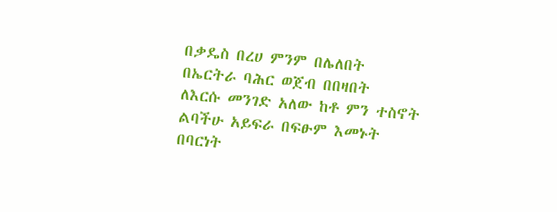በቃዴስ በረሀ ምንም በሌለበት
በኤርትራ ባሕር ወጀብ በበዛበት
ለእርሱ መንገድ አለው ከቶ ምን ተስኖት
ልባችሁ አይፍራ በፍፁም እመኑት
በባርነት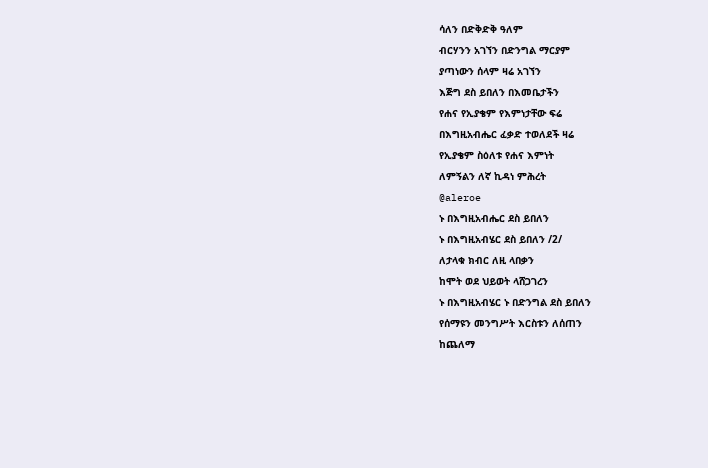ሳለን በድቅድቅ ዓለም
ብርሃንን አገኘን በድንግል ማርያም
ያጣነውን ሰላም ዛሬ አገኘን
እጅግ ደስ ይበለን በእመቤታችን
የሐና የኢያቄም የእምነታቸው ፍሬ
በእግዚአብሔር ፈቃድ ተወለደች ዛሬ
የኢያቄም ስዕለቱ የሐና እምነት
ለምኝልን ለኛ ኪዳነ ምሕረት
@aleroe
ኑ በእግዚአብሔር ደስ ይበለን
ኑ በእግዚአብሄር ደስ ይበለን /2/
ለታላቁ ክብር ለዚ ላበቃን
ከሞት ወደ ህይወት ላሸጋገረን
ኑ በእግዚአብሄር ኑ በድንግል ደስ ይበለን
የሰማዩን መንግሥት እርስቱን ለሰጠን
ከጨለማ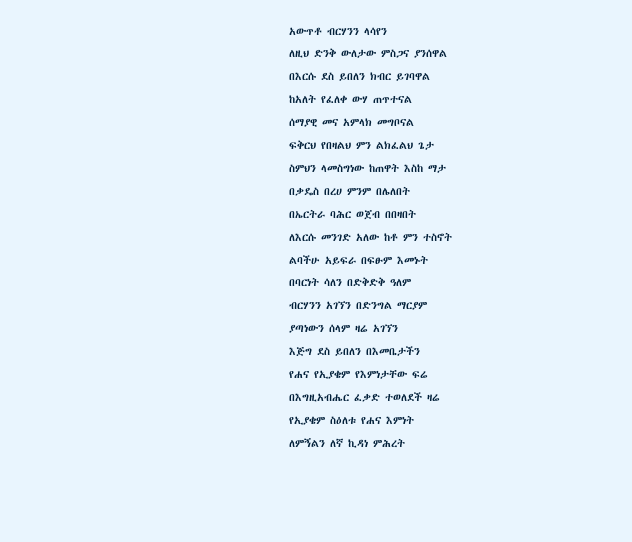አውጥቶ ብርሃንን ላሳየን
ለዚህ ድንቅ ውለታው ምስጋና ያንሰዋል
በእርሱ ደስ ይበለን ክብር ይገባዋል
ከአለት የፈለቀ ውሃ ጠጥተናል
ሰማያዊ መና አምላክ መግቦናል
ፍቅርህ የበዛልህ ምን ልክፈልህ ጌታ
ስምህን ላመስግነው ከጠዋት እስከ ማታ
በቃዴስ በረሀ ምንም በሌለበት
በኤርትራ ባሕር ወጀብ በበዛበት
ለእርሱ መንገድ አለው ከቶ ምን ተስኖት
ልባችሁ አይፍራ በፍፁም እመኑት
በባርነት ሳለን በድቅድቅ ዓለም
ብርሃንን አገኘን በድንግል ማርያም
ያጣነውን ሰላም ዛሬ አገኘን
እጅግ ደስ ይበለን በእመቤታችን
የሐና የኢያቄም የእምነታቸው ፍሬ
በእግዚአብሔር ፈቃድ ተወለደች ዛሬ
የኢያቄም ስዕለቱ የሐና እምነት
ለምኝልን ለኛ ኪዳነ ምሕረት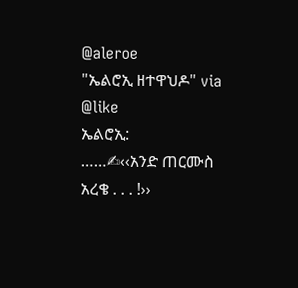@aleroe
"ኤልሮኢ ዘተዋህዶ" via @like
ኤልሮኢ:
……✍‹‹አንድ ጠርሙስ አረቄ . . . !››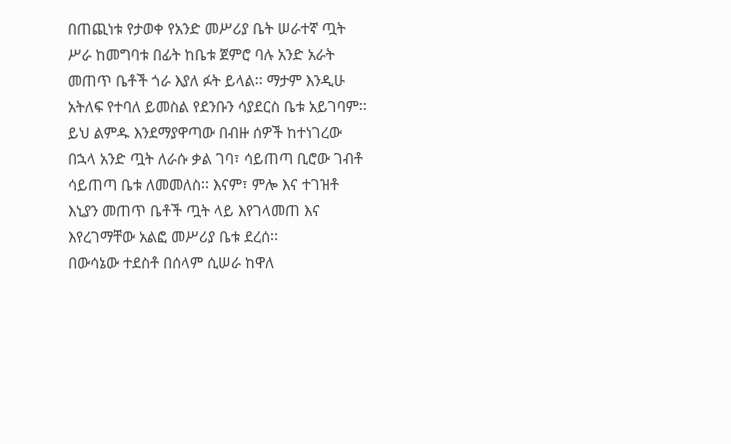በጠጪነቱ የታወቀ የአንድ መሥሪያ ቤት ሠራተኛ ጧት ሥራ ከመግባቱ በፊት ከቤቱ ጀምሮ ባሉ አንድ አራት መጠጥ ቤቶች ጎራ እያለ ፉት ይላል፡፡ ማታም እንዲሁ አትለፍ የተባለ ይመስል የደንቡን ሳያደርስ ቤቱ አይገባም፡፡
ይህ ልምዱ እንደማያዋጣው በብዙ ሰዎች ከተነገረው በኋላ አንድ ጧት ለራሱ ቃል ገባ፣ ሳይጠጣ ቢሮው ገብቶ ሳይጠጣ ቤቱ ለመመለስ፡፡ እናም፣ ምሎ እና ተገዝቶ እኒያን መጠጥ ቤቶች ጧት ላይ እየገላመጠ እና እየረገማቸው አልፎ መሥሪያ ቤቱ ደረሰ፡፡
በውሳኔው ተደስቶ በሰላም ሲሠራ ከዋለ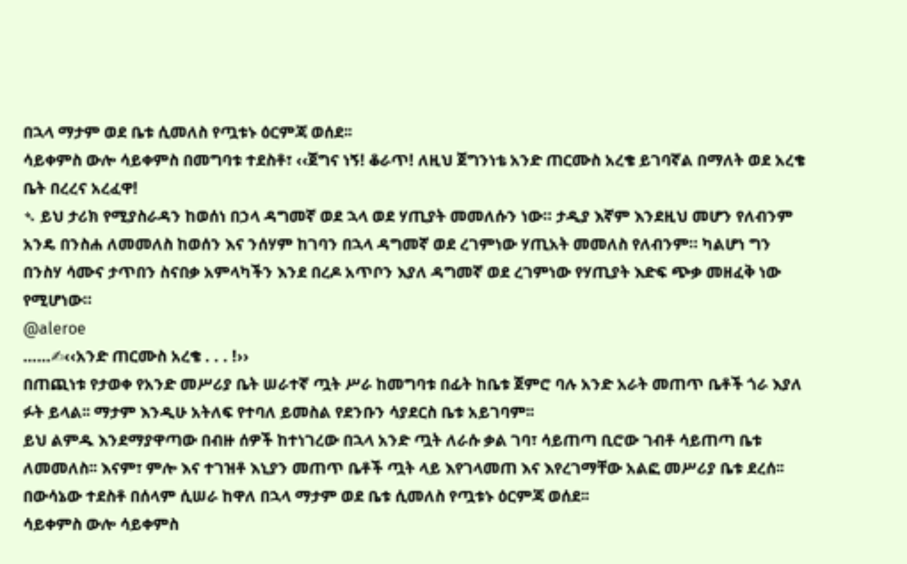በኋላ ማታም ወደ ቤቱ ሲመለስ የጧቱኑ ዕርምጃ ወሰደ፡፡
ሳይቀምስ ውሎ ሳይቀምስ በመግባቱ ተደስቶ፣ ‹‹ጀግና ነኝ! ቆራጥ! ለዚህ ጀግንነቴ አንድ ጠርሙስ አረቄ ይገባኛል በማለት ወደ አረቄ ቤት በረረና አረፈዋ!
➴ ይህ ታሪክ የሚያስራዳን ከወሰነ በኃላ ዳግመኛ ወደ ኋላ ወደ ሃጢያት መመለሱን ነው። ታዲያ እኛም እንደዚህ መሆን የለብንም አንዴ በንስሐ ለመመለስ ከወሰን እና ንሰሃም ከገባን በኋላ ዳግመኛ ወደ ረገምነው ሃጢአት መመለስ የለብንም። ካልሆነ ግን በንስሃ ሳሙና ታጥበን ስናበቃ አምላካችን እንደ በረዶ አጥቦን እያለ ዳግመኛ ወደ ረገምነው የሃጢያት እድፍ ጭቃ መዘፈቅ ነው የሚሆነው።
@aleroe
……✍‹‹አንድ ጠርሙስ አረቄ . . . !››
በጠጪነቱ የታወቀ የአንድ መሥሪያ ቤት ሠራተኛ ጧት ሥራ ከመግባቱ በፊት ከቤቱ ጀምሮ ባሉ አንድ አራት መጠጥ ቤቶች ጎራ እያለ ፉት ይላል፡፡ ማታም እንዲሁ አትለፍ የተባለ ይመስል የደንቡን ሳያደርስ ቤቱ አይገባም፡፡
ይህ ልምዱ እንደማያዋጣው በብዙ ሰዎች ከተነገረው በኋላ አንድ ጧት ለራሱ ቃል ገባ፣ ሳይጠጣ ቢሮው ገብቶ ሳይጠጣ ቤቱ ለመመለስ፡፡ እናም፣ ምሎ እና ተገዝቶ እኒያን መጠጥ ቤቶች ጧት ላይ እየገላመጠ እና እየረገማቸው አልፎ መሥሪያ ቤቱ ደረሰ፡፡
በውሳኔው ተደስቶ በሰላም ሲሠራ ከዋለ በኋላ ማታም ወደ ቤቱ ሲመለስ የጧቱኑ ዕርምጃ ወሰደ፡፡
ሳይቀምስ ውሎ ሳይቀምስ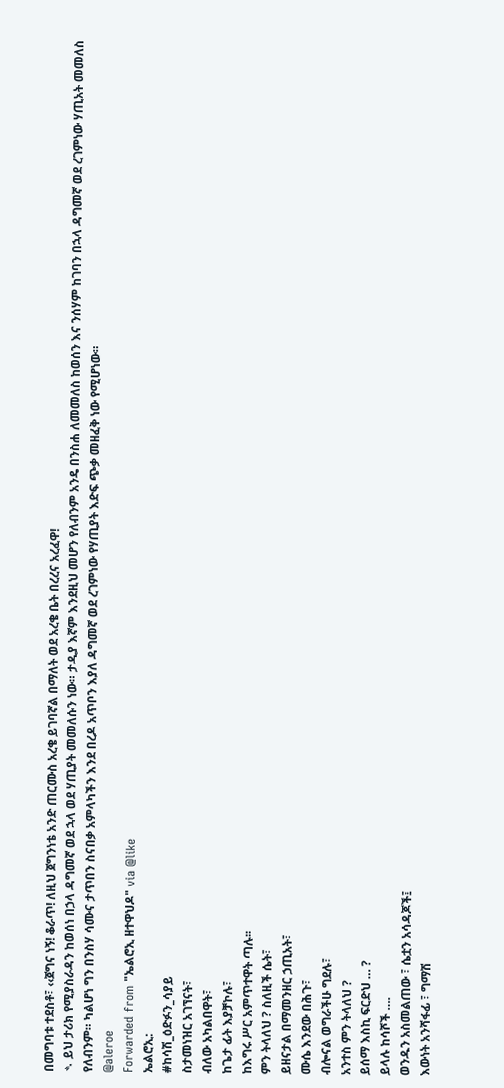በመግባቱ ተደስቶ፣ ‹‹ጀግና ነኝ! ቆራጥ! ለዚህ ጀግንነቴ አንድ ጠርሙስ አረቄ ይገባኛል በማለት ወደ አረቄ ቤት በረረና አረፈዋ!
➴ ይህ ታሪክ የሚያስራዳን ከወሰነ በኃላ ዳግመኛ ወደ ኋላ ወደ ሃጢያት መመለሱን ነው። ታዲያ እኛም እንደዚህ መሆን የለብንም አንዴ በንስሐ ለመመለስ ከወሰን እና ንሰሃም ከገባን በኋላ ዳግመኛ ወደ ረገምነው ሃጢአት መመለስ የለብንም። ካልሆነ ግን በንስሃ ሳሙና ታጥበን ስናበቃ አምላካችን እንደ በረዶ አጥቦን እያለ ዳግመኛ ወደ ረገምነው የሃጢያት እድፍ ጭቃ መዘፈቅ ነው የሚሆነው።
@aleroe
Forwarded from "ኤልሮኢ ዘተዋህዶ" via @like
ኤልሮኢ:
#ከሳሽ_ዕድፉን_ሳያይ
ስታመነዝር አገኘናት፣
ብለው አካልበዋት፣
ከጌታ ፊት እያቻኮሉ፣
ከእግሩ ሥር አምጥተዋት ጣሉ፡፡
ምን ትላለህ ? ስለዚች ሴት፣
ይዘናታል በማመንዘር ኃጢአት፣
ሙሴ እንደው በሕጉ፣
ብሎናል ወግራችሁ ግደሉ፣
አንተስ ምን ትላለህ ?
ይሰማ እስኪ ፍርድህ … ?
ይላሉ ከሳሾች ….
ወንዱን አስመልጠው ፣ ሴቷን አሳዳጆች፤
እውነት አንሻፋፊ ፣ ግማሽ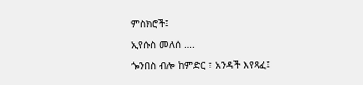ምስክሮች፤
ኢየሱስ መለሰ ….
ጐንበስ ብሎ ከምድር ፣ አንዳች እየጻፈ፤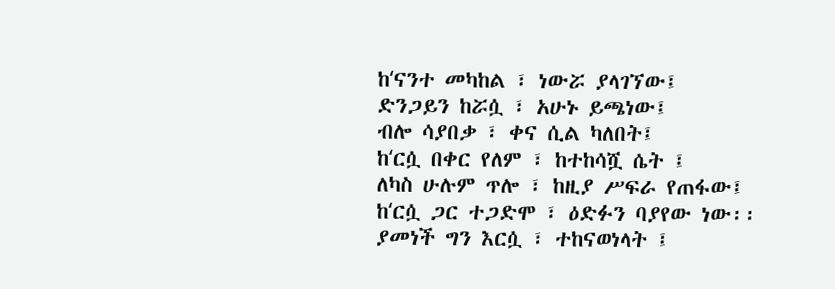ከʻናንተ መካከል ፣ ነውሯ ያላገኘው፤
ድንጋይን ከሯሷ ፣ አሁኑ ይጫነው፤
ብሎ ሳያበቃ ፣ ቀና ሲል ካለበት፤
ከʻርሷ በቀር የለም ፣ ከተከሳሿ ሴት ፤
ለካስ ሁሉም ጥሎ ፣ ከዚያ ሥፍራ የጠፋው፤
ከʻርሷ ጋር ተጋድሞ ፣ ዕድፉን ባያየው ነው፡፡
ያመነች ግን እርሷ ፣ ተከናወነላት ፤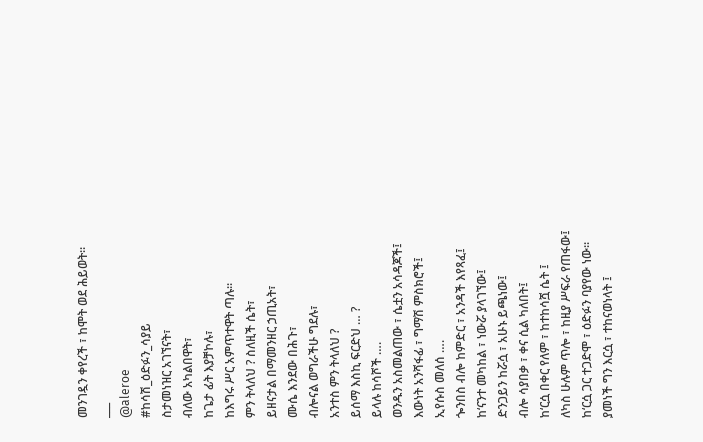መንገዷን ቀየረች ፣ ከሞት ወደ ሕይወት፡፡
___
@aleroe
#ከሳሽ_ዕድፉን_ሳያይ
ስታመነዝር አገኘናት፣
ብለው አካልበዋት፣
ከጌታ ፊት እያቻኮሉ፣
ከእግሩ ሥር አምጥተዋት ጣሉ፡፡
ምን ትላለህ ? ስለዚች ሴት፣
ይዘናታል በማመንዘር ኃጢአት፣
ሙሴ እንደው በሕጉ፣
ብሎናል ወግራችሁ ግደሉ፣
አንተስ ምን ትላለህ ?
ይሰማ እስኪ ፍርድህ … ?
ይላሉ ከሳሾች ….
ወንዱን አስመልጠው ፣ ሴቷን አሳዳጆች፤
እውነት አንሻፋፊ ፣ ግማሽ ምስክሮች፤
ኢየሱስ መለሰ ….
ጐንበስ ብሎ ከምድር ፣ አንዳች እየጻፈ፤
ከʻናንተ መካከል ፣ ነውሯ ያላገኘው፤
ድንጋይን ከሯሷ ፣ አሁኑ ይጫነው፤
ብሎ ሳያበቃ ፣ ቀና ሲል ካለበት፤
ከʻርሷ በቀር የለም ፣ ከተከሳሿ ሴት ፤
ለካስ ሁሉም ጥሎ ፣ ከዚያ ሥፍራ የጠፋው፤
ከʻርሷ ጋር ተጋድሞ ፣ ዕድፉን ባያየው ነው፡፡
ያመነች ግን እርሷ ፣ ተከናወነላት ፤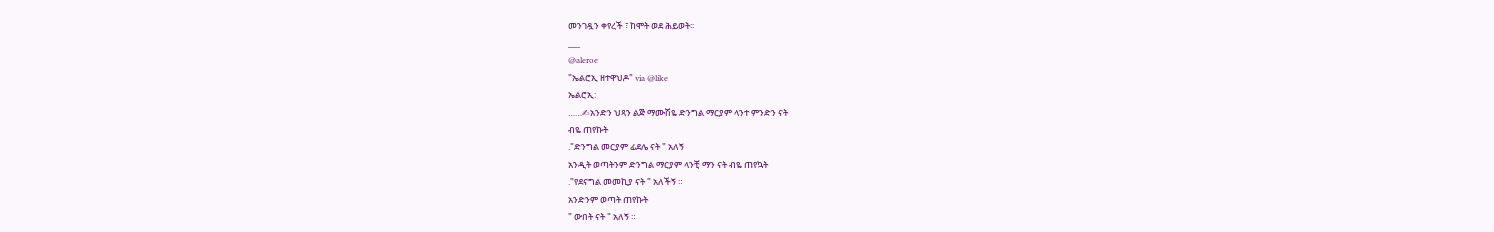መንገዷን ቀየረች ፣ ከሞት ወደ ሕይወት፡፡
___
@aleroe
"ኤልሮኢ ዘተዋህዶ" via @like
ኤልሮኢ:
……✍አንድን ህጻን ልጅ ማሙሽዬ ድንግል ማርያም ላንተ ምንድን ናት
ብዬ ጠየኩት
."ድንግል መርያም ፊደሌ ናት " አለኝ
አንዲት ወጣትንም ድንግል ማርያም ላንቺ ማን ናት ብዬ ጠየኳት
."የደናግል መመኪያ ናት " አለችኝ ።
አንድንም ወጣት ጠየኩት
" ውበት ናት " አለኝ ።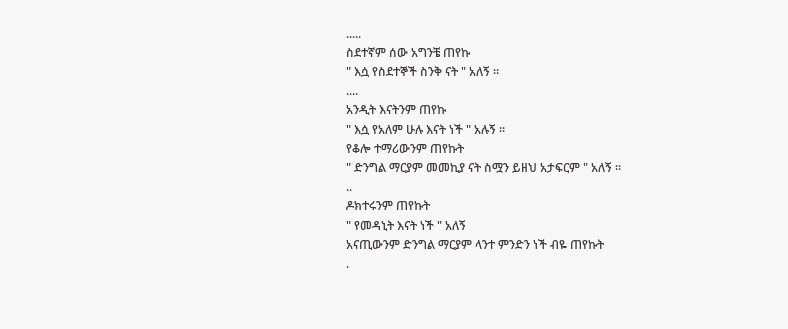.....
ስደተኛም ሰው አግንቼ ጠየኩ
" እሷ የስደተኞች ስንቅ ናት " አለኝ ።
....
አንዲት እናትንም ጠየኩ
" እሷ የአለም ሁሉ እናት ነች " አሉኝ ።
የቆሎ ተማሪውንም ጠየኩት
" ድንግል ማርያም መመኪያ ናት ስሟን ይዘህ አታፍርም " አለኝ ።
..
ዶክተሩንም ጠየኩት
" የመዳኒት እናት ነች " አለኝ
አናጢውንም ድንግል ማርያም ላንተ ምንድን ነች ብዬ ጠየኩት
.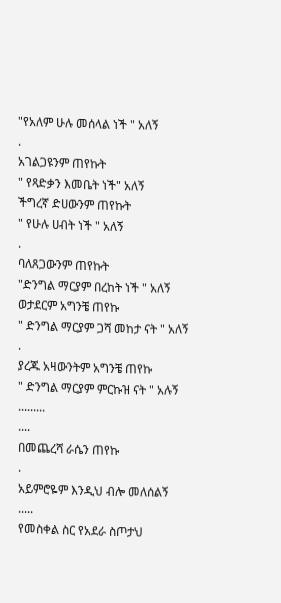"የአለም ሁሉ መሰላል ነች " አለኝ
.
አገልጋዩንም ጠየኩት
" የጻድቃን እመቤት ነች" አለኝ
ችግረኛ ድሀውንም ጠየኩት
" የሁሉ ሀብት ነች " አለኝ
.
ባለጸጋውንም ጠየኩት
"ድንግል ማርያም በረከት ነች " አለኝ
ወታደርም አግንቼ ጠየኩ
" ድንግል ማርያም ጋሻ መከታ ናት " አለኝ
.
ያረጁ አዛውንትም አግንቼ ጠየኩ
" ድንግል ማርያም ምርኩዝ ናት " አሉኝ
.........
....
በመጨረሻ ራሴን ጠየኩ
.
አይምሮዬም እንዲህ ብሎ መለሰልኝ
.....
የመስቀል ስር የአደራ ስጦታህ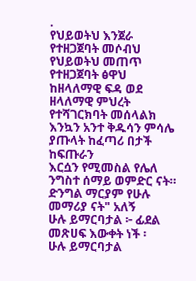.
የህይወትህ እንጀራ የተዘጋጀባት መሶብህ
የህይወትህ መጠጥ የተዘጋጀባት ፅዋህ
ከዘላለማዊ ፍዳ ወደ ዘላለማዊ ምህረት የተሻገርክባት መሰላልክ
እንኳን አንተ ቅዱሳን ምሳሌ ያጡላት ከፈጣሪ በታች ከፍጡራን
እርሷን የሚመስል የሌለ ንግስተ ሰማይ ወምድር ናት።
ድንግል ማርያም የሁሉ መማሪያ ናት" አለኝ
ሁሉ ይማርባታል ፦ ፊደል መጽሀፍ እውቀት ነች ፡
ሁሉ ይማርባታል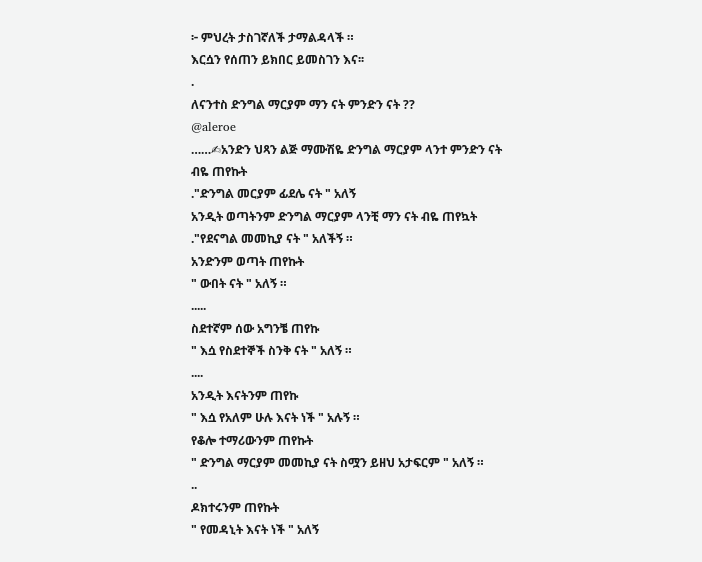፦ ምህረት ታስገኛለች ታማልዳላች ።
እርሷን የሰጠን ይክበር ይመስገን እና፡፡
.
ለናንተስ ድንግል ማርያም ማን ናት ምንድን ናት ??
@aleroe
……✍አንድን ህጻን ልጅ ማሙሽዬ ድንግል ማርያም ላንተ ምንድን ናት
ብዬ ጠየኩት
."ድንግል መርያም ፊደሌ ናት " አለኝ
አንዲት ወጣትንም ድንግል ማርያም ላንቺ ማን ናት ብዬ ጠየኳት
."የደናግል መመኪያ ናት " አለችኝ ።
አንድንም ወጣት ጠየኩት
" ውበት ናት " አለኝ ።
.....
ስደተኛም ሰው አግንቼ ጠየኩ
" እሷ የስደተኞች ስንቅ ናት " አለኝ ።
....
አንዲት እናትንም ጠየኩ
" እሷ የአለም ሁሉ እናት ነች " አሉኝ ።
የቆሎ ተማሪውንም ጠየኩት
" ድንግል ማርያም መመኪያ ናት ስሟን ይዘህ አታፍርም " አለኝ ።
..
ዶክተሩንም ጠየኩት
" የመዳኒት እናት ነች " አለኝ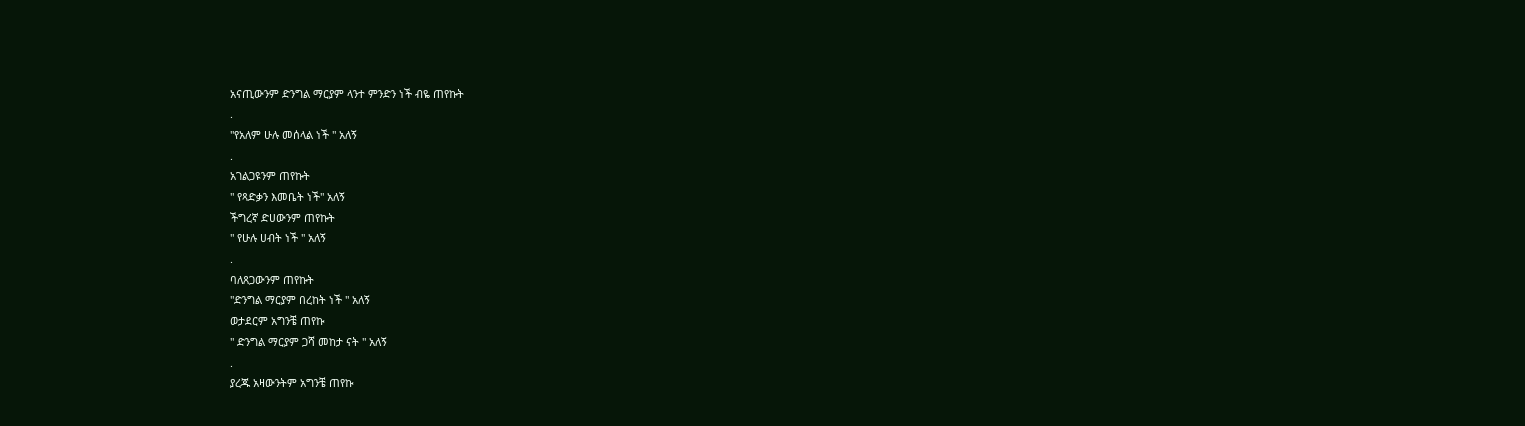አናጢውንም ድንግል ማርያም ላንተ ምንድን ነች ብዬ ጠየኩት
.
"የአለም ሁሉ መሰላል ነች " አለኝ
.
አገልጋዩንም ጠየኩት
" የጻድቃን እመቤት ነች" አለኝ
ችግረኛ ድሀውንም ጠየኩት
" የሁሉ ሀብት ነች " አለኝ
.
ባለጸጋውንም ጠየኩት
"ድንግል ማርያም በረከት ነች " አለኝ
ወታደርም አግንቼ ጠየኩ
" ድንግል ማርያም ጋሻ መከታ ናት " አለኝ
.
ያረጁ አዛውንትም አግንቼ ጠየኩ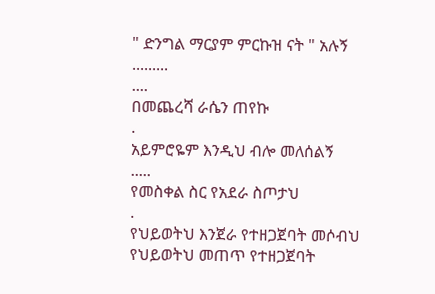" ድንግል ማርያም ምርኩዝ ናት " አሉኝ
.........
....
በመጨረሻ ራሴን ጠየኩ
.
አይምሮዬም እንዲህ ብሎ መለሰልኝ
.....
የመስቀል ስር የአደራ ስጦታህ
.
የህይወትህ እንጀራ የተዘጋጀባት መሶብህ
የህይወትህ መጠጥ የተዘጋጀባት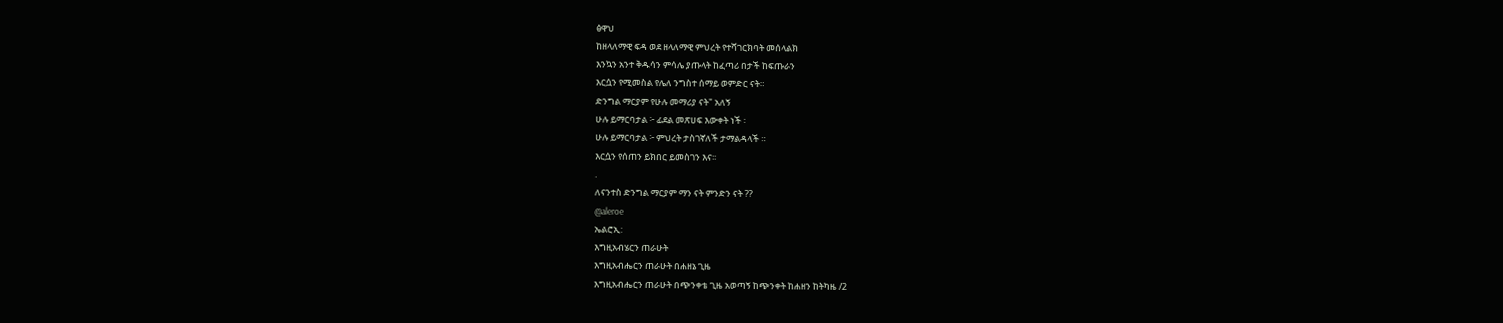ፅዋህ
ከዘላለማዊ ፍዳ ወደ ዘላለማዊ ምህረት የተሻገርክባት መሰላልክ
እንኳን አንተ ቅዱሳን ምሳሌ ያጡላት ከፈጣሪ በታች ከፍጡራን
እርሷን የሚመስል የሌለ ንግስተ ሰማይ ወምድር ናት።
ድንግል ማርያም የሁሉ መማሪያ ናት" አለኝ
ሁሉ ይማርባታል ፦ ፊደል መጽሀፍ እውቀት ነች ፡
ሁሉ ይማርባታል ፦ ምህረት ታስገኛለች ታማልዳላች ።
እርሷን የሰጠን ይክበር ይመስገን እና፡፡
.
ለናንተስ ድንግል ማርያም ማን ናት ምንድን ናት ??
@aleroe
ኤልሮኢ:
እግዚአብሄርን ጠራሁት
እግዚአብሔርን ጠራሁት በሐዘኔ ጊዜ
እግዚአብሔርን ጠራሁት በጭንቀቴ ጊዜ አወጣኝ ከጭንቀት ከሐዘን ከትካዜ /2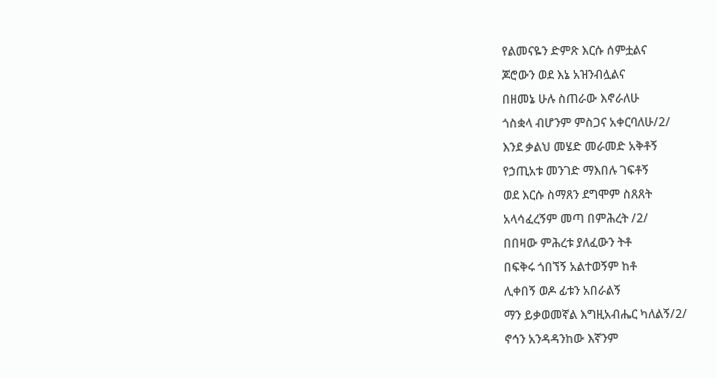የልመናዬን ድምጽ እርሱ ሰምቷልና
ጆሮውን ወደ እኔ አዝንብሏልና
በዘመኔ ሁሉ ስጠራው እኖራለሁ
ጎስቋላ ብሆንም ምስጋና አቀርባለሁ/2/
እንደ ቃልህ መሄድ መራመድ አቅቶኝ
የኃጢአቱ መንገድ ማእበሉ ገፍቶኝ
ወደ እርሱ ስማጸን ደግሞም ስጸጸት
አላሳፈረኝም መጣ በምሕረት /2/
በበዛው ምሕረቱ ያለፈውን ትቶ
በፍቅሩ ጎበኘኝ አልተወኝም ከቶ
ሊቀበኝ ወዶ ፊቱን አበራልኝ
ማን ይቃወመኛል እግዚአብሔር ካለልኝ/2/
ኖኅን አንዳዳንከው እኛንም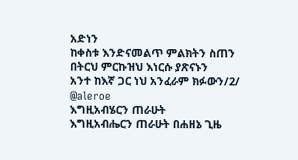አድነን
ከቀስቱ እንድናመልጥ ምልክትን ስጠን
በትርህ ምርኩዝህ እነርሱ ያጽናኑን
አንተ ከእኛ ጋር ነህ አንፈራም ክፉውን/2/
@aleroe
እግዚአብሄርን ጠራሁት
እግዚአብሔርን ጠራሁት በሐዘኔ ጊዜ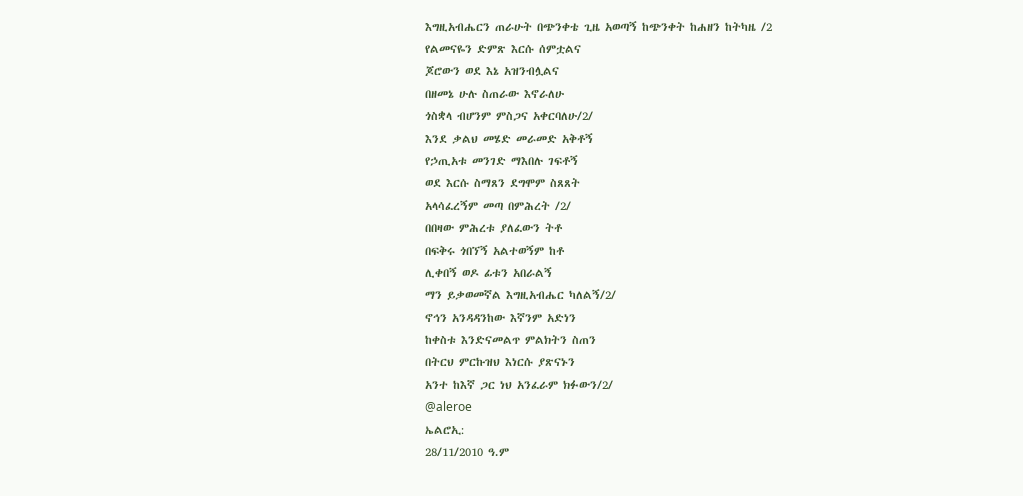እግዚአብሔርን ጠራሁት በጭንቀቴ ጊዜ አወጣኝ ከጭንቀት ከሐዘን ከትካዜ /2
የልመናዬን ድምጽ እርሱ ሰምቷልና
ጆሮውን ወደ እኔ አዝንብሏልና
በዘመኔ ሁሉ ስጠራው እኖራለሁ
ጎስቋላ ብሆንም ምስጋና አቀርባለሁ/2/
እንደ ቃልህ መሄድ መራመድ አቅቶኝ
የኃጢአቱ መንገድ ማእበሉ ገፍቶኝ
ወደ እርሱ ስማጸን ደግሞም ስጸጸት
አላሳፈረኝም መጣ በምሕረት /2/
በበዛው ምሕረቱ ያለፈውን ትቶ
በፍቅሩ ጎበኘኝ አልተወኝም ከቶ
ሊቀበኝ ወዶ ፊቱን አበራልኝ
ማን ይቃወመኛል እግዚአብሔር ካለልኝ/2/
ኖኅን አንዳዳንከው እኛንም አድነን
ከቀስቱ እንድናመልጥ ምልክትን ስጠን
በትርህ ምርኩዝህ እነርሱ ያጽናኑን
አንተ ከእኛ ጋር ነህ አንፈራም ክፉውን/2/
@aleroe
ኤልሮኢ:
28/11/2010 ዓ.ም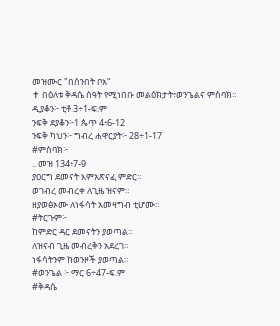መዝሙር "በሰንበት ቦአ"
✝ በዕለቱ ቅዳሴ ሰዓት የሚነበቡ መልዕክታት፣ወንጌልና ምስባክ።
ዲያቆን፦ ቲቶ 3÷1-ፍ.ም
ንፍቅ ደያቆን፦1 ጴጥ 4፥6-12
ንፍቅ ካህን፦ ግብረ ሐዋርያት፦ 28÷1-17
#ምስባክ፦
.. መዝ 134፥7-9
ያዐርግ ደመናት እምአጽናፈ ምድር።
ወገብረ መብረቀ ለጊዜ ዝናም።
ዘያወፅኦሙ ለነፋሳት አመዛግብ ቲሆሙ።
#ትርጉም፦
ከምድር ዳር ደመናትን ያወጣል።
ለዝናብ ጊዜ መብረቅን አደረገ።
ነፋሳትንም ከወንዞች ያወጣል።
#ወንጌል ፦ ማር 6÷47-ፍ.ም
#ቅዳሴ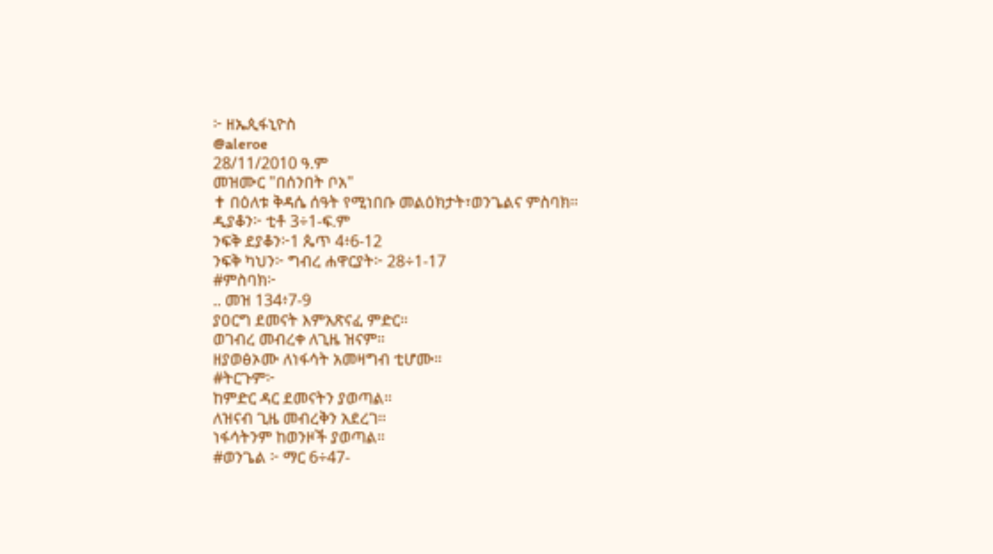፦ ዘኤጲፋኒዮስ
@aleroe
28/11/2010 ዓ.ም
መዝሙር "በሰንበት ቦአ"
✝ በዕለቱ ቅዳሴ ሰዓት የሚነበቡ መልዕክታት፣ወንጌልና ምስባክ።
ዲያቆን፦ ቲቶ 3÷1-ፍ.ም
ንፍቅ ደያቆን፦1 ጴጥ 4፥6-12
ንፍቅ ካህን፦ ግብረ ሐዋርያት፦ 28÷1-17
#ምስባክ፦
.. መዝ 134፥7-9
ያዐርግ ደመናት እምአጽናፈ ምድር።
ወገብረ መብረቀ ለጊዜ ዝናም።
ዘያወፅኦሙ ለነፋሳት አመዛግብ ቲሆሙ።
#ትርጉም፦
ከምድር ዳር ደመናትን ያወጣል።
ለዝናብ ጊዜ መብረቅን አደረገ።
ነፋሳትንም ከወንዞች ያወጣል።
#ወንጌል ፦ ማር 6÷47-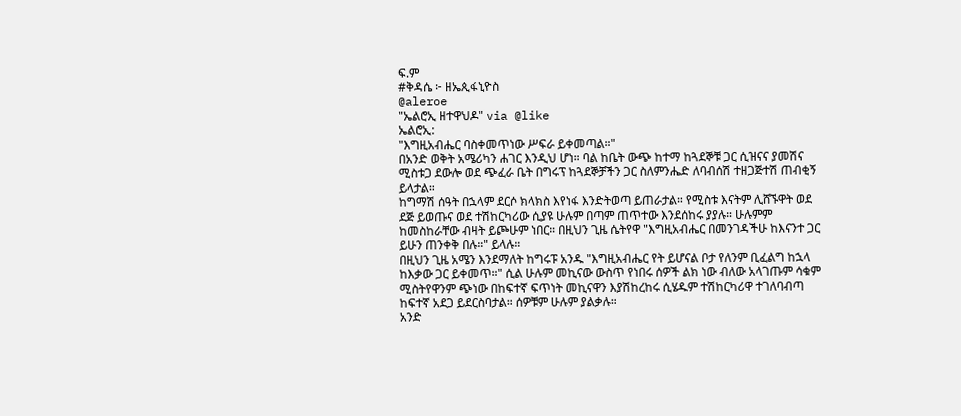ፍ.ም
#ቅዳሴ ፦ ዘኤጲፋኒዮስ
@aleroe
"ኤልሮኢ ዘተዋህዶ" via @like
ኤልሮኢ:
"እግዚአብሔር ባስቀመጥነው ሥፍራ ይቀመጣል።"
በአንድ ወቅት አሜሪካን ሐገር እንዲህ ሆነ። ባል ከቤት ውጭ ከተማ ከጓደኞቹ ጋር ሲዝናና ያመሽና ሚስቱጋ ደውሎ ወደ ጭፈራ ቤት በግሩፕ ከጓደኞቻችን ጋር ስለምንሔድ ለባብሰሽ ተዘጋጅተሽ ጠብቂኝ ይላታል።
ከግማሽ ሰዓት በኋላም ደርሶ ክላክስ እየነፋ እንድትወጣ ይጠራታል። የሚስቱ እናትም ሊሸኙዋት ወደ ደጅ ይወጡና ወደ ተሽከርካሪው ሲያዩ ሁሉም በጣም ጠጥተው እንደሰከሩ ያያሉ። ሁሉምም ከመስከራቸው ብዛት ይጮሁም ነበር። በዚህን ጊዜ ሴትየዋ "እግዚአብሔር በመንገዳችሁ ከእናንተ ጋር ይሁን ጠንቀቅ በሉ።" ይላሉ።
በዚህን ጊዜ አሜን እንደማለት ከግሩፑ አንዱ "እግዚአብሔር የት ይሆናል ቦታ የለንም ቢፈልግ ከኋላ ከእቃው ጋር ይቀመጥ።" ሲል ሁሉም መኪናው ውስጥ የነበሩ ሰዎች ልክ ነው ብለው አላገጡም ሳቁም ሚስትየዋንም ጭነው በከፍተኛ ፍጥነት መኪናዋን እያሽከረከሩ ሲሄዱም ተሽከርካሪዋ ተገለባብጣ ከፍተኛ አደጋ ይደርስባታል። ሰዎቹም ሁሉም ያልቃሉ።
አንድ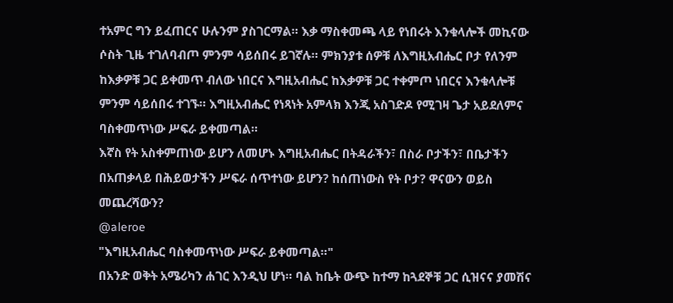ተአምር ግን ይፈጠርና ሁሉንም ያስገርማል። እቃ ማስቀመጫ ላይ የነበሩት እንቁላሎች መኪናው ሶስት ጊዜ ተገለባብጦ ምንም ሳይሰበሩ ይገኛሉ። ምክንያቱ ሰዎቹ ለእግዚአብሔር ቦታ የለንም ከእቃዎቹ ጋር ይቀመጥ ብለው ነበርና እግዚአብሔር ከእቃዎቹ ጋር ተቀምጦ ነበርና እንቁላሎቹ ምንም ሳይሰበሩ ተገኙ። እግዚአብሔር የነጻነት አምላክ እንጂ አስገድዶ የሚገዛ ጌታ አይደለምና ባስቀመጥነው ሥፍራ ይቀመጣል።
እኛስ የት አስቀምጠነው ይሆን ለመሆኑ እግዚአብሔር በትዳራችን፣ በስራ ቦታችን፣ በቤታችን በአጠቃላይ በሕይወታችን ሥፍራ ሰጥተነው ይሆን? ከሰጠነውስ የት ቦታ? ዋናውን ወይስ መጨረሻውን?
@aleroe
"እግዚአብሔር ባስቀመጥነው ሥፍራ ይቀመጣል።"
በአንድ ወቅት አሜሪካን ሐገር እንዲህ ሆነ። ባል ከቤት ውጭ ከተማ ከጓደኞቹ ጋር ሲዝናና ያመሽና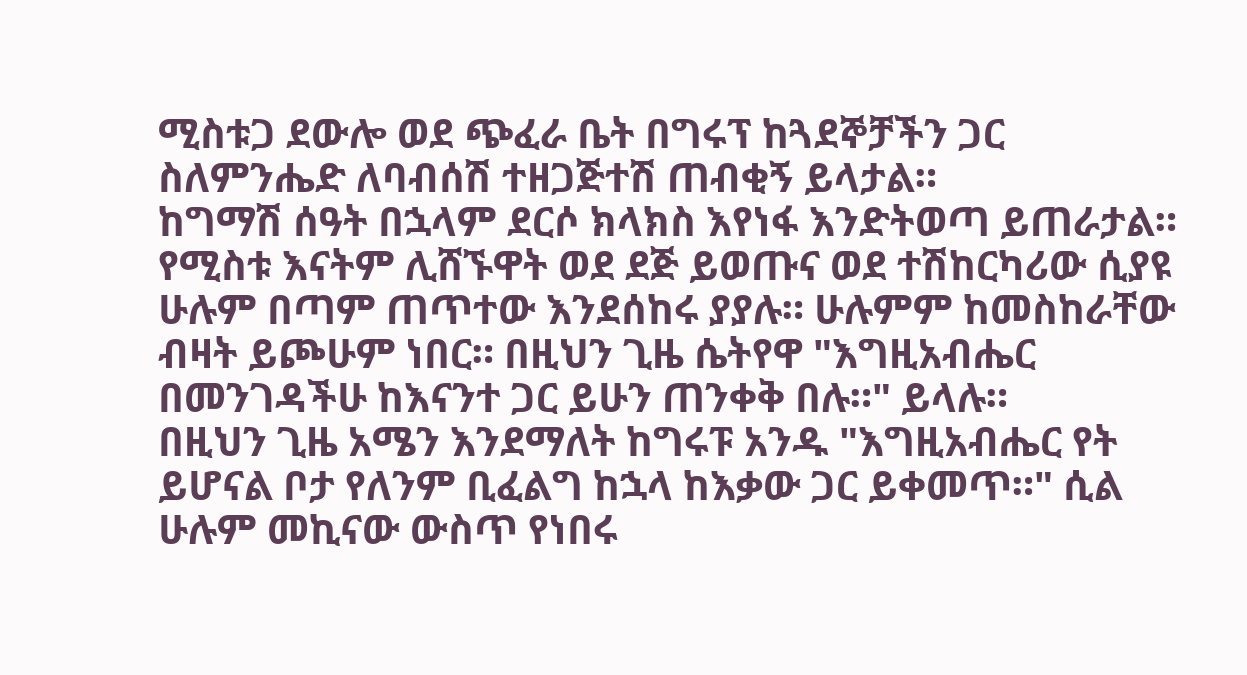ሚስቱጋ ደውሎ ወደ ጭፈራ ቤት በግሩፕ ከጓደኞቻችን ጋር ስለምንሔድ ለባብሰሽ ተዘጋጅተሽ ጠብቂኝ ይላታል።
ከግማሽ ሰዓት በኋላም ደርሶ ክላክስ እየነፋ እንድትወጣ ይጠራታል። የሚስቱ እናትም ሊሸኙዋት ወደ ደጅ ይወጡና ወደ ተሽከርካሪው ሲያዩ ሁሉም በጣም ጠጥተው እንደሰከሩ ያያሉ። ሁሉምም ከመስከራቸው ብዛት ይጮሁም ነበር። በዚህን ጊዜ ሴትየዋ "እግዚአብሔር በመንገዳችሁ ከእናንተ ጋር ይሁን ጠንቀቅ በሉ።" ይላሉ።
በዚህን ጊዜ አሜን እንደማለት ከግሩፑ አንዱ "እግዚአብሔር የት ይሆናል ቦታ የለንም ቢፈልግ ከኋላ ከእቃው ጋር ይቀመጥ።" ሲል ሁሉም መኪናው ውስጥ የነበሩ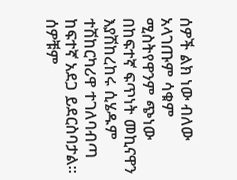ሰዎች ልክ ነው ብለው አላገጡም ሳቁም ሚስትየዋንም ጭነው በከፍተኛ ፍጥነት መኪናዋን እያሽከረከሩ ሲሄዱም ተሽከርካሪዋ ተገለባብጣ ከፍተኛ አደጋ ይደርስባታል። ሰዎቹም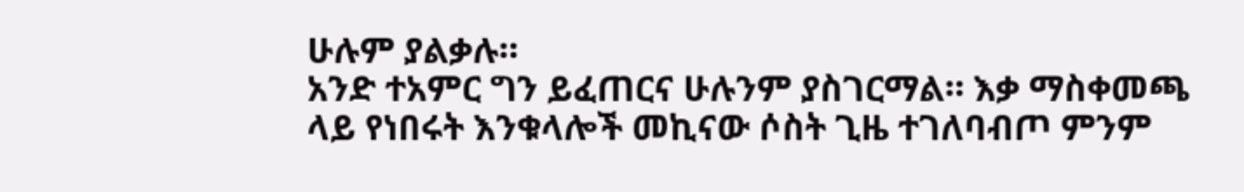ሁሉም ያልቃሉ።
አንድ ተአምር ግን ይፈጠርና ሁሉንም ያስገርማል። እቃ ማስቀመጫ ላይ የነበሩት እንቁላሎች መኪናው ሶስት ጊዜ ተገለባብጦ ምንም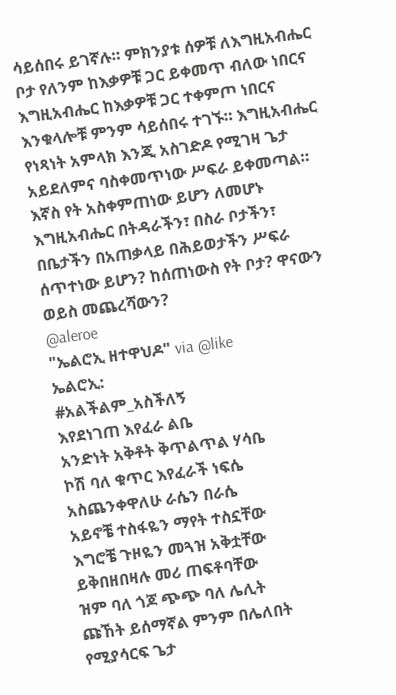ሳይሰበሩ ይገኛሉ። ምክንያቱ ሰዎቹ ለእግዚአብሔር ቦታ የለንም ከእቃዎቹ ጋር ይቀመጥ ብለው ነበርና እግዚአብሔር ከእቃዎቹ ጋር ተቀምጦ ነበርና እንቁላሎቹ ምንም ሳይሰበሩ ተገኙ። እግዚአብሔር የነጻነት አምላክ እንጂ አስገድዶ የሚገዛ ጌታ አይደለምና ባስቀመጥነው ሥፍራ ይቀመጣል።
እኛስ የት አስቀምጠነው ይሆን ለመሆኑ እግዚአብሔር በትዳራችን፣ በስራ ቦታችን፣ በቤታችን በአጠቃላይ በሕይወታችን ሥፍራ ሰጥተነው ይሆን? ከሰጠነውስ የት ቦታ? ዋናውን ወይስ መጨረሻውን?
@aleroe
"ኤልሮኢ ዘተዋህዶ" via @like
ኤልሮኢ:
#አልችልም_አስችለኝ
እየደነገጠ እየፈራ ልቤ
አንድነት አቅቶት ቅጥልጥል ሃሳቤ
ኮሽ ባለ ቁጥር እየፈራች ነፍሴ
አስጨንቀዋለሁ ራሴን በራሴ
አይኖቼ ተስፋዬን ማየት ተስኗቸው
እግሮቼ ጉዞዬን መጓዝ አቅቷቸው
ይቅበዘበዛሉ መሪ ጠፍቶባቸው
ዝም ባለ ጎጆ ጭጭ ባለ ሌሊት
ጩኸት ይሰማኛል ምንም በሌለበት
የሚያሳርፍ ጌታ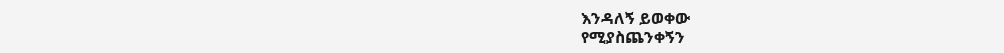እንዳለኝ ይወቀው
የሚያስጨንቀኝን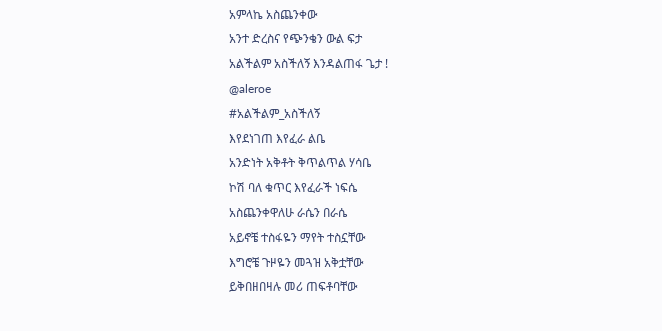አምላኬ አስጨንቀው
አንተ ድረስና የጭንቄን ውል ፍታ
አልችልም አስችለኝ እንዳልጠፋ ጌታ !
@aleroe
#አልችልም_አስችለኝ
እየደነገጠ እየፈራ ልቤ
አንድነት አቅቶት ቅጥልጥል ሃሳቤ
ኮሽ ባለ ቁጥር እየፈራች ነፍሴ
አስጨንቀዋለሁ ራሴን በራሴ
አይኖቼ ተስፋዬን ማየት ተስኗቸው
እግሮቼ ጉዞዬን መጓዝ አቅቷቸው
ይቅበዘበዛሉ መሪ ጠፍቶባቸው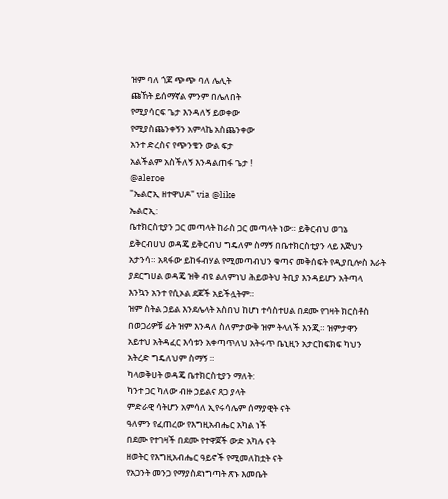ዝም ባለ ጎጆ ጭጭ ባለ ሌሊት
ጩኸት ይሰማኛል ምንም በሌለበት
የሚያሳርፍ ጌታ እንዳለኝ ይወቀው
የሚያስጨንቀኝን አምላኬ አስጨንቀው
አንተ ድረስና የጭንቄን ውል ፍታ
አልችልም አስችለኝ እንዳልጠፋ ጌታ !
@aleroe
"ኤልሮኢ ዘተዋህዶ" via @like
ኤልሮኢ:
ቤተክርስቲያን ጋር መጣላት ከራስ ጋር መጣላት ነው። ይቅርብህ ወገኔ
ይቅርብሀህ ወዳጄ ይቅርብህ ግዴለም ስማኝ በቤተክርስቲያን ላይ እጅህን
አታንሳ። አጻፋው ይከፋብሃል የሚመጣብህን ቁጣና መቅሰፍት የዲያቢሎስ እራት
ያደርግሀል ወዳጄ ዝቅ ብዩ ልለምነህ ሕይወትህ ትቢያ እንዳይሆን አትጣላ
እንኳን አንተ የሲኦል ደጆች አይችሏትም።
ዝም ስትል ኃይል እንደሌላት አስበህ ከሆነ ተሳስተሀል በደሙ የገዛት ክርስቶስ
በወጋሪዎቹ ፊት ዝም እንዳለ ስለምታውቅ ዝም ትላለች እንጂ። ዝምታዋን
አይተህ አትዳፈር እሳቱን አቀጣጥለህ አትሩጥ ቤኒዚን አታርከፍክፍ ካህን
አትረድ ግዴለህም ስማኝ ።
ካላወቅሀት ወዳጄ ቤተክርስቲያን ማለት:
ካንተ ጋር ካለው ብዙ ኃይልና ጸጋ ያላት
ምድራዊ ሳትሆን አምሳለ ኢየሩሳሌም ሰማያዊት ናት
ዓለምን የፈጠረው የእግዚአብሔር አካል ነች
በደሙ የተገዛች በደሙ የተዋጀች ውድ አካሉ ናት
ዘወትር የእግዚአብሔር ዓይኖች የሚመለከቷት ናት
የአጋንት መንጋ የማያስደነግጣት ጽኑ እመቤት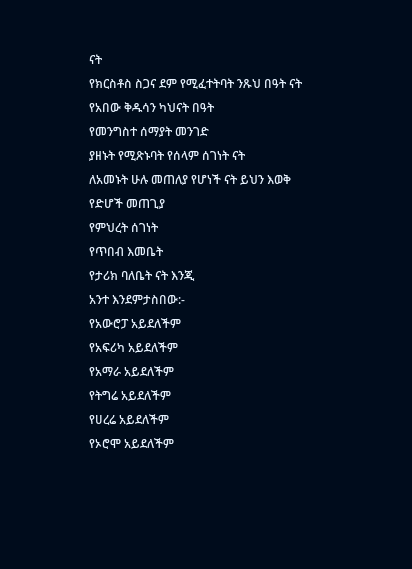ናት
የክርስቶስ ስጋና ደም የሚፈተትባት ንጹህ በዓት ናት
የአበው ቅዱሳን ካህናት በዓት
የመንግስተ ሰማያት መንገድ
ያዘኑት የሚጽኑባት የሰላም ሰገነት ናት
ለአመኑት ሁሉ መጠለያ የሆነች ናት ይህን እወቅ
የድሆች መጠጊያ
የምህረት ሰገነት
የጥበብ እመቤት
የታሪክ ባለቤት ናት እንጂ
አንተ እንደምታስበው:-
የአውሮፓ አይደለችም
የአፍሪካ አይደለችም
የአማራ አይደለችም
የትግሬ አይደለችም
የሀረሬ አይደለችም
የኦሮሞ አይደለችም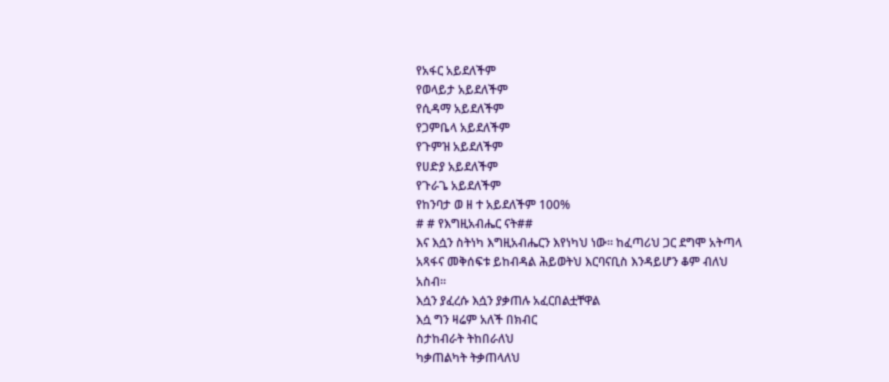የአፋር አይደለችም
የወላይታ አይደለችም
የሲዳማ አይደለችም
የጋምቤላ አይደለችም
የጉምዝ አይደለችም
የሀድያ አይደለችም
የጉራጌ አይደለችም
የከንባታ ወ ዘ ተ አይደለችም 100%
# # የእግዚአብሔር ናት##
እና እሷን ስትነካ እግዚአብሔርን እየነካህ ነው። ከፈጣሪህ ጋር ደግሞ አትጣላ
አጻፋና መቅሰፍቱ ይከብዳል ሕይወትህ እርባናቢስ እንዳይሆን ቆም ብለህ
አስብ።
እሷን ያፈረሱ እሷን ያቃጠሉ አፈርበልቷቸዋል
እሷ ግን ዛሬም አለች በክብር
ስታከብራት ትከበራለህ
ካቃጠልካት ትቃጠላለህ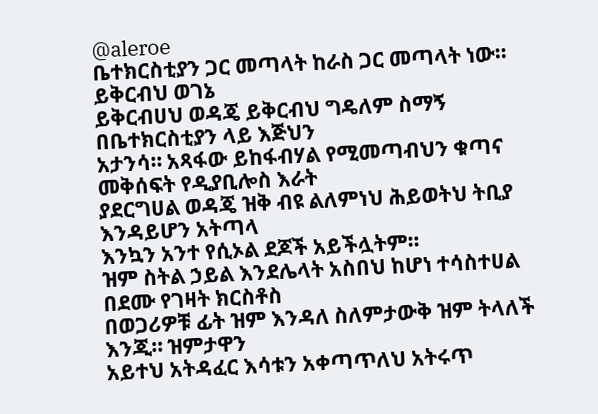@aleroe
ቤተክርስቲያን ጋር መጣላት ከራስ ጋር መጣላት ነው። ይቅርብህ ወገኔ
ይቅርብሀህ ወዳጄ ይቅርብህ ግዴለም ስማኝ በቤተክርስቲያን ላይ እጅህን
አታንሳ። አጻፋው ይከፋብሃል የሚመጣብህን ቁጣና መቅሰፍት የዲያቢሎስ እራት
ያደርግሀል ወዳጄ ዝቅ ብዩ ልለምነህ ሕይወትህ ትቢያ እንዳይሆን አትጣላ
እንኳን አንተ የሲኦል ደጆች አይችሏትም።
ዝም ስትል ኃይል እንደሌላት አስበህ ከሆነ ተሳስተሀል በደሙ የገዛት ክርስቶስ
በወጋሪዎቹ ፊት ዝም እንዳለ ስለምታውቅ ዝም ትላለች እንጂ። ዝምታዋን
አይተህ አትዳፈር እሳቱን አቀጣጥለህ አትሩጥ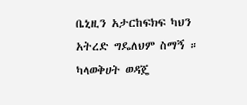ቤኒዚን አታርከፍክፍ ካህን
አትረድ ግዴለህም ስማኝ ።
ካላወቅሀት ወዳጄ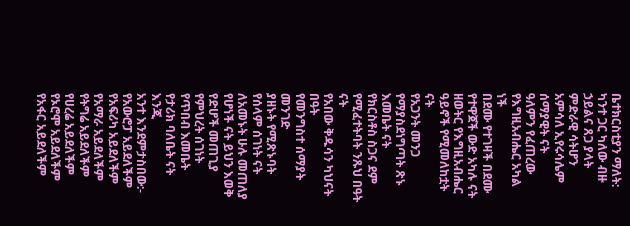ቤተክርስቲያን ማለት:
ካንተ ጋር ካለው ብዙ ኃይልና ጸጋ ያላት
ምድራዊ ሳትሆን አምሳለ ኢየሩሳሌም ሰማያዊት ናት
ዓለምን የፈጠረው የእግዚአብሔር አካል ነች
በደሙ የተገዛች በደሙ የተዋጀች ውድ አካሉ ናት
ዘወትር የእግዚአብሔር ዓይኖች የሚመለከቷት ናት
የአጋንት መንጋ የማያስደነግጣት ጽኑ እመቤት ናት
የክርስቶስ ስጋና ደም የሚፈተትባት ንጹህ በዓት ናት
የአበው ቅዱሳን ካህናት በዓት
የመንግስተ ሰማያት መንገድ
ያዘኑት የሚጽኑባት የሰላም ሰገነት ናት
ለአመኑት ሁሉ መጠለያ የሆነች ናት ይህን እወቅ
የድሆች መጠጊያ
የምህረት ሰገነት
የጥበብ እመቤት
የታሪክ ባለቤት ናት እንጂ
አንተ እንደምታስበው:-
የአውሮፓ አይደለችም
የአፍሪካ አይደለችም
የአማራ አይደለችም
የትግሬ አይደለችም
የሀረሬ አይደለችም
የኦሮሞ አይደለችም
የአፋር አይደለችም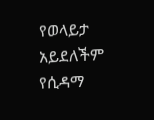የወላይታ አይደለችም
የሲዳማ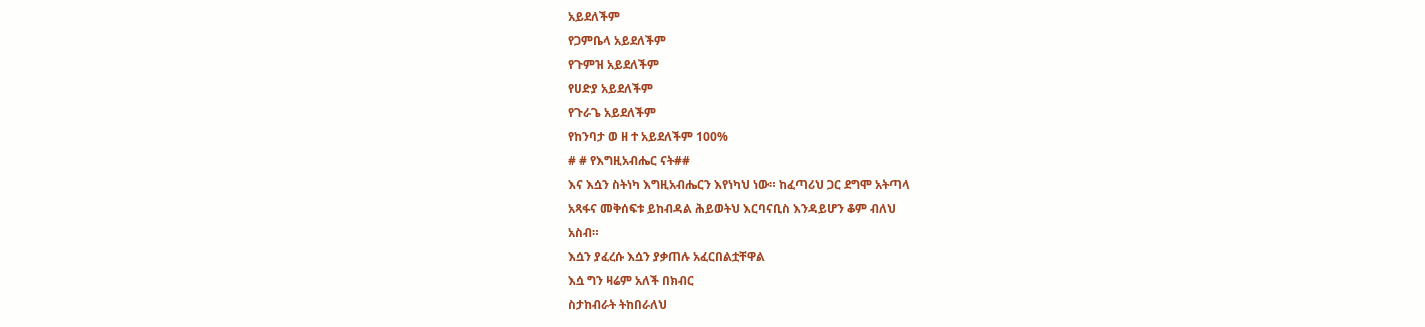አይደለችም
የጋምቤላ አይደለችም
የጉምዝ አይደለችም
የሀድያ አይደለችም
የጉራጌ አይደለችም
የከንባታ ወ ዘ ተ አይደለችም 100%
# # የእግዚአብሔር ናት##
እና እሷን ስትነካ እግዚአብሔርን እየነካህ ነው። ከፈጣሪህ ጋር ደግሞ አትጣላ
አጻፋና መቅሰፍቱ ይከብዳል ሕይወትህ እርባናቢስ እንዳይሆን ቆም ብለህ
አስብ።
እሷን ያፈረሱ እሷን ያቃጠሉ አፈርበልቷቸዋል
እሷ ግን ዛሬም አለች በክብር
ስታከብራት ትከበራለህ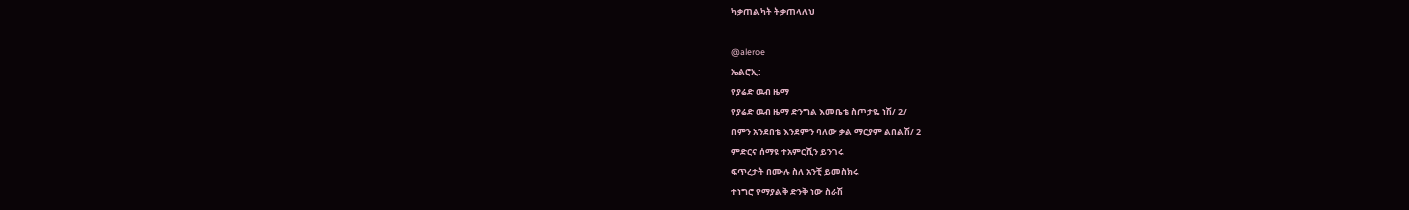ካቃጠልካት ትቃጠላለህ

@aleroe
ኤልሮኢ:
የያሬድ ዉብ ዜማ
የያሬድ ዉብ ዜማ ድንግል እመቤቴ ስጦታዬ ነሽ/ 2/
በምን አንደበቴ እንደምን ባለው ቃል ማርያም ልበልሽ/ 2
ምድርና ሰማዩ ተአምርሺን ይንገሩ
ፍጥረታት በሙሉ ስለ አንቺ ይመስክሩ
ተነግሮ የማያልቅ ድንቅ ነው ስራሽ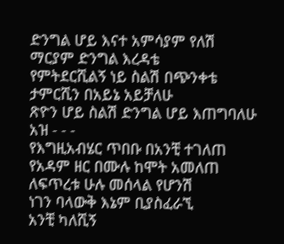ድንግል ሆይ እናተ አምሳያም የለሽ
ማርያም ድንግል እረዳቴ
የምትደርሺልኝ ነይ ስልሽ በጭንቀቴ
ታምርሺን በአይኔ አይቻለሁ
ጽዮን ሆይ ስልሽ ድንግል ሆይ እጠግባለሁ
አዝ - - -
የእግዚአብሄር ጥበቡ በአንቺ ተገለጠ
የአዳም ዘር በሙሉ ከሞት አመለጠ
ለፍጥረቱ ሁሉ መሰላል የሆንሽ
ነገን ባላውቅ እኔም ቢያስፈራኚ
አንቺ ካለሺኝ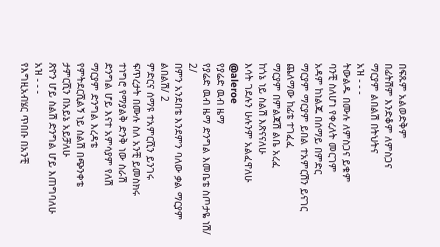በፍጹም አልወድቅም
በፊትሽም እንድቆም ለምስጋና
ማርያም ልበልሽ በትህትና
አዝ - - -
ትውልዱ በሙሉ ለምስጋና ይቁም
ባንቺ ስለሆነ የቀረለት መርገም
አዳም ከነልጁ በሰማይ በምድር
ማርያም ማርያም ይበል ተአምርሽን ይናገር
ጨለማው ከፊቴ ተገፈፈ
ማርያም በምልጃሽ ልቤ አረፈ
ከጎኔ ነይ ስልሽ እጽናናለሁ
እሳት ገደሉን ሁሉንም አልፈዋለሁ
@aleroe
የያሬድ ዉብ ዜማ
የያሬድ ዉብ ዜማ ድንግል እመቤቴ ስጦታዬ ነሽ/ 2/
በምን አንደበቴ እንደምን ባለው ቃል ማርያም ልበልሽ/ 2
ምድርና ሰማዩ ተአምርሺን ይንገሩ
ፍጥረታት በሙሉ ስለ አንቺ ይመስክሩ
ተነግሮ የማያልቅ ድንቅ ነው ስራሽ
ድንግል ሆይ እናተ አምሳያም የለሽ
ማርያም ድንግል እረዳቴ
የምትደርሺልኝ ነይ ስልሽ በጭንቀቴ
ታምርሺን በአይኔ አይቻለሁ
ጽዮን ሆይ ስልሽ ድንግል ሆይ እጠግባለሁ
አዝ - - -
የእግዚአብሄር ጥበቡ በአንቺ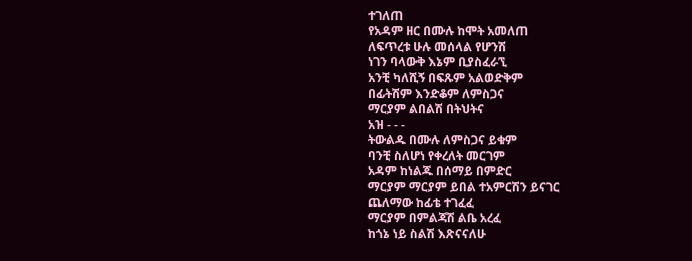ተገለጠ
የአዳም ዘር በሙሉ ከሞት አመለጠ
ለፍጥረቱ ሁሉ መሰላል የሆንሽ
ነገን ባላውቅ እኔም ቢያስፈራኚ
አንቺ ካለሺኝ በፍጹም አልወድቅም
በፊትሽም እንድቆም ለምስጋና
ማርያም ልበልሽ በትህትና
አዝ - - -
ትውልዱ በሙሉ ለምስጋና ይቁም
ባንቺ ስለሆነ የቀረለት መርገም
አዳም ከነልጁ በሰማይ በምድር
ማርያም ማርያም ይበል ተአምርሽን ይናገር
ጨለማው ከፊቴ ተገፈፈ
ማርያም በምልጃሽ ልቤ አረፈ
ከጎኔ ነይ ስልሽ እጽናናለሁ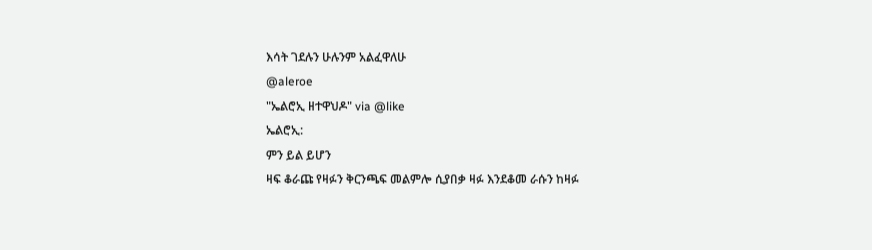እሳት ገደሉን ሁሉንም አልፈዋለሁ
@aleroe
"ኤልሮኢ ዘተዋህዶ" via @like
ኤልሮኢ:
ምን ይል ይሆን
ዛፍ ቆራጩ የዛፉን ቅርንጫፍ መልምሎ ሲያበቃ ዛፉ እንደቆመ ራሱን ከዛፉ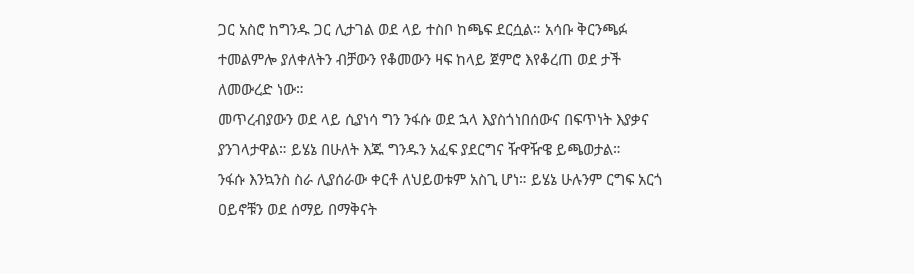ጋር አስሮ ከግንዱ ጋር ሊታገል ወደ ላይ ተስቦ ከጫፍ ደርሷል። አሳቡ ቅርንጫፉ ተመልምሎ ያለቀለትን ብቻውን የቆመውን ዛፍ ከላይ ጀምሮ እየቆረጠ ወደ ታች ለመውረድ ነው።
መጥረብያውን ወደ ላይ ሲያነሳ ግን ንፋሱ ወደ ኋላ እያስጎነበሰውና በፍጥነት እያቃና ያንገላታዋል። ይሄኔ በሁለት እጁ ግንዱን አፈፍ ያደርግና ዥዋዥዌ ይጫወታል።
ንፋሱ እንኳንስ ስራ ሊያሰራው ቀርቶ ለህይወቱም አስጊ ሆነ። ይሄኔ ሁሉንም ርግፍ አርጎ ዐይኖቹን ወደ ሰማይ በማቅናት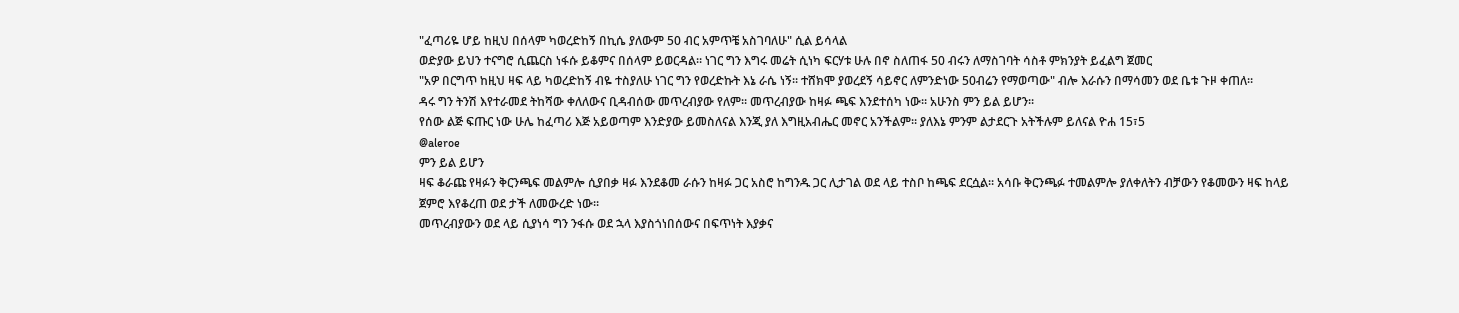"ፈጣሪዬ ሆይ ከዚህ በሰላም ካወረድከኝ በኪሴ ያለውም 50 ብር አምጥቼ አስገባለሁ" ሲል ይሳላል
ወድያው ይህን ተናግሮ ሲጨርስ ነፋሱ ይቆምና በሰላም ይወርዳል። ነገር ግን እግሩ መሬት ሲነካ ፍርሃቱ ሁሉ በኖ ስለጠፋ 50 ብሩን ለማስገባት ሳስቶ ምክንያት ይፈልግ ጀመር
"አዎ በርግጥ ከዚህ ዛፍ ላይ ካወረድከኝ ብዬ ተስያለሁ ነገር ግን የወረድኩት እኔ ራሴ ነኝ። ተሸክሞ ያወረደኝ ሳይኖር ለምንድነው 50ብሬን የማወጣው" ብሎ እራሱን በማሳመን ወደ ቤቱ ጉዞ ቀጠለ።
ዳሩ ግን ትንሽ እየተራመደ ትከሻው ቀለለውና ቢዳብሰው መጥረብያው የለም። መጥረብያው ከዛፉ ጫፍ እንደተሰካ ነው። አሁንስ ምን ይል ይሆን።
የሰው ልጅ ፍጡር ነው ሁሌ ከፈጣሪ እጅ አይወጣም እንድያው ይመስለናል እንጂ ያለ እግዚአብሔር መኖር አንችልም። ያለእኔ ምንም ልታደርጉ አትችሉም ይለናል ዮሐ 15፣5
@aleroe
ምን ይል ይሆን
ዛፍ ቆራጩ የዛፉን ቅርንጫፍ መልምሎ ሲያበቃ ዛፉ እንደቆመ ራሱን ከዛፉ ጋር አስሮ ከግንዱ ጋር ሊታገል ወደ ላይ ተስቦ ከጫፍ ደርሷል። አሳቡ ቅርንጫፉ ተመልምሎ ያለቀለትን ብቻውን የቆመውን ዛፍ ከላይ ጀምሮ እየቆረጠ ወደ ታች ለመውረድ ነው።
መጥረብያውን ወደ ላይ ሲያነሳ ግን ንፋሱ ወደ ኋላ እያስጎነበሰውና በፍጥነት እያቃና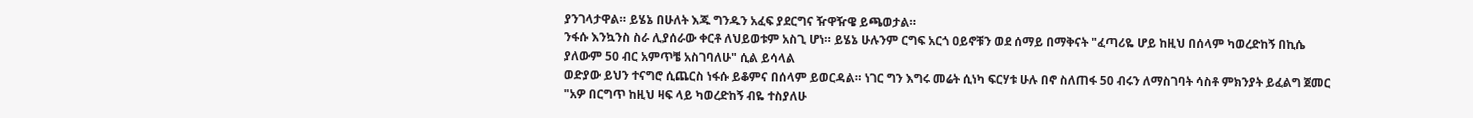ያንገላታዋል። ይሄኔ በሁለት እጁ ግንዱን አፈፍ ያደርግና ዥዋዥዌ ይጫወታል።
ንፋሱ እንኳንስ ስራ ሊያሰራው ቀርቶ ለህይወቱም አስጊ ሆነ። ይሄኔ ሁሉንም ርግፍ አርጎ ዐይኖቹን ወደ ሰማይ በማቅናት "ፈጣሪዬ ሆይ ከዚህ በሰላም ካወረድከኝ በኪሴ ያለውም 50 ብር አምጥቼ አስገባለሁ" ሲል ይሳላል
ወድያው ይህን ተናግሮ ሲጨርስ ነፋሱ ይቆምና በሰላም ይወርዳል። ነገር ግን እግሩ መሬት ሲነካ ፍርሃቱ ሁሉ በኖ ስለጠፋ 50 ብሩን ለማስገባት ሳስቶ ምክንያት ይፈልግ ጀመር
"አዎ በርግጥ ከዚህ ዛፍ ላይ ካወረድከኝ ብዬ ተስያለሁ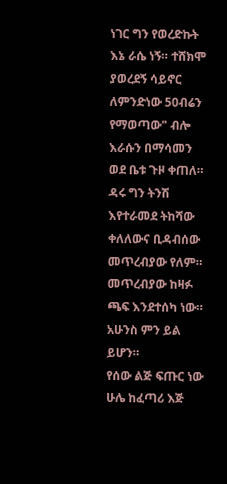ነገር ግን የወረድኩት እኔ ራሴ ነኝ። ተሸክሞ ያወረደኝ ሳይኖር ለምንድነው 50ብሬን የማወጣው" ብሎ እራሱን በማሳመን ወደ ቤቱ ጉዞ ቀጠለ።
ዳሩ ግን ትንሽ እየተራመደ ትከሻው ቀለለውና ቢዳብሰው መጥረብያው የለም። መጥረብያው ከዛፉ ጫፍ እንደተሰካ ነው። አሁንስ ምን ይል ይሆን።
የሰው ልጅ ፍጡር ነው ሁሌ ከፈጣሪ እጅ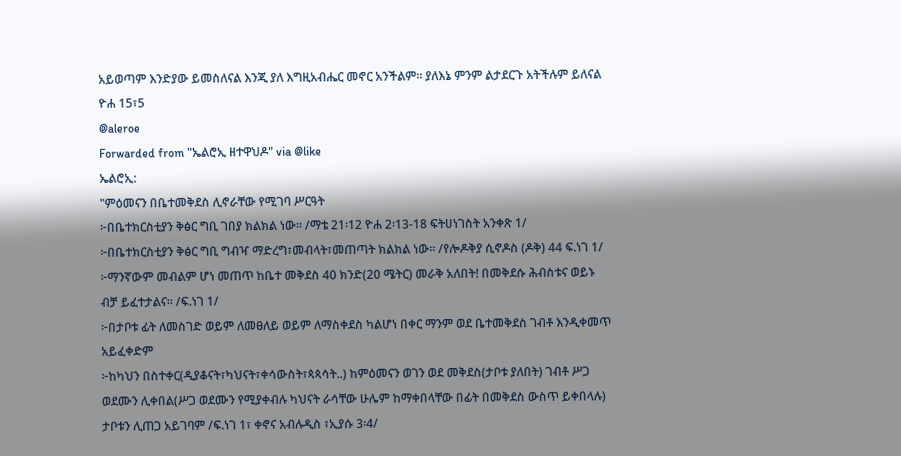አይወጣም እንድያው ይመስለናል እንጂ ያለ እግዚአብሔር መኖር አንችልም። ያለእኔ ምንም ልታደርጉ አትችሉም ይለናል ዮሐ 15፣5
@aleroe
Forwarded from "ኤልሮኢ ዘተዋህዶ" via @like
ኤልሮኢ:
"ምዕመናን በቤተመቅደስ ሊኖራቸው የሚገባ ሥርዓት
፦በቤተክርስቲያን ቅፅር ግቢ ገበያ ክልክል ነው። /ማቴ 21፡12 ዮሐ 2፡13-18 ፍትሀነገስት አንቀጽ 1/
፦በቤተክርስቲያን ቅፅር ግቢ ግብዣ ማድረግ፣መብላት፣መጠጣት ክልክል ነው። /የሎዶቅያ ሲኖዶስ (ዶቅ) 44 ፍ.ነገ 1/
፦ማንኛውም መብልም ሆነ መጠጥ ከቤተ መቅደስ 40 ክንድ(20 ሜትር) መራቅ አለበት! በመቅደሱ ሕብስቱና ወይኑ ብቻ ይፈተታልና። /ፍ.ነገ 1/
፦በታቦቱ ፊት ለመስገድ ወይም ለመፀለይ ወይም ለማስቀደስ ካልሆነ በቀር ማንም ወደ ቤተመቅደስ ገብቶ እንዲቀመጥ አይፈቀድም
፦ከካህን በስተቀር(ዲያቆናት፣ካህናት፣ቀሳውስት፣ጳጳሳት..) ከምዕመናን ወገን ወደ መቅደስ(ታቦቱ ያለበት) ገብቶ ሥጋ ወደሙን ሊቀበል(ሥጋ ወደሙን የሚያቀብሉ ካህናት ራሳቸው ሁሌም ከማቀበላቸው በፊት በመቅደስ ውስጥ ይቀበላሉ) ታቦቱን ሊጠጋ አይገባም /ፍ.ነገ 1፣ ቀኖና አብሉዲስ ፣ኢያሱ 3፡4/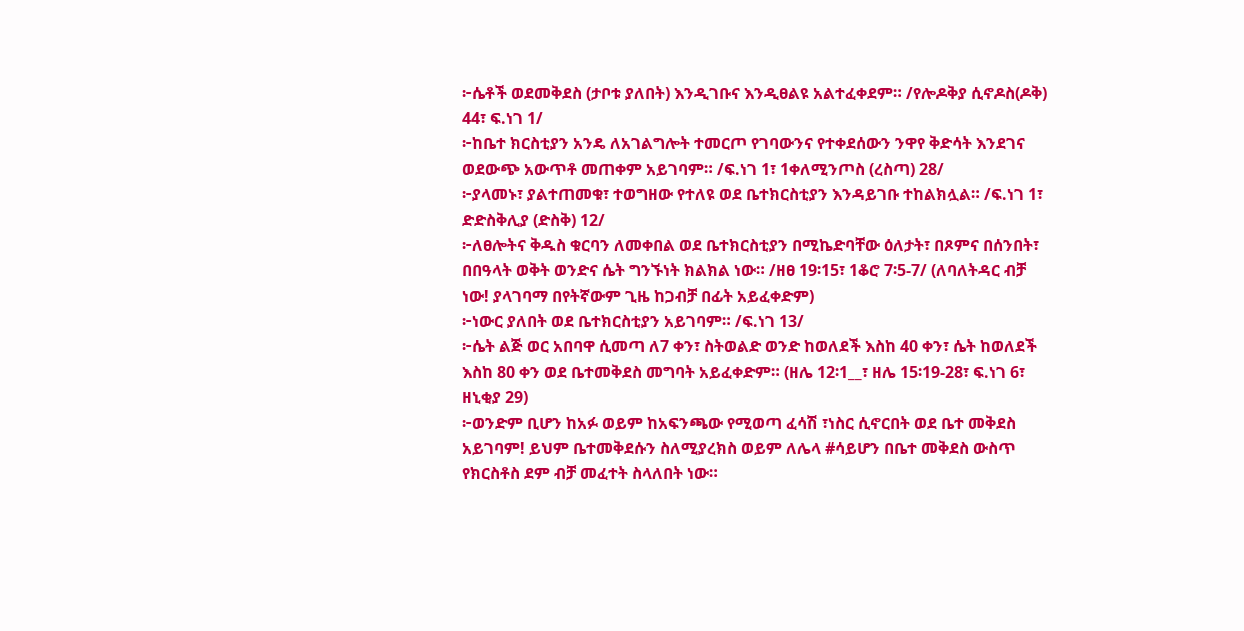፦ሴቶች ወደመቅደስ (ታቦቱ ያለበት) እንዲገቡና እንዲፀልዩ አልተፈቀደም። /የሎዶቅያ ሲኖዶስ(ዶቅ) 44፣ ፍ.ነገ 1/
፦ከቤተ ክርስቲያን አንዴ ለአገልግሎት ተመርጦ የገባውንና የተቀደሰውን ንዋየ ቅድሳት እንደገና ወደውጭ አውጥቶ መጠቀም አይገባም። /ፍ.ነገ 1፣ 1ቀለሚንጦስ (ረስጣ) 28/
፦ያላመኑ፣ ያልተጠመቁ፣ ተወግዘው የተለዩ ወደ ቤተክርስቲያን እንዳይገቡ ተከልክሏል። /ፍ.ነገ 1፣ ድድስቅሊያ (ድስቅ) 12/
፦ለፀሎትና ቅዱስ ቁርባን ለመቀበል ወደ ቤተክርስቲያን በሚኬድባቸው ዕለታት፣ በጾምና በሰንበት፣ በበዓላት ወቅት ወንድና ሴት ግንኙነት ክልክል ነው። /ዘፀ 19፡15፣ 1ቆሮ 7፡5-7/ (ለባለትዳር ብቻ ነው! ያላገባማ በየትኛውም ጊዜ ከጋብቻ በፊት አይፈቀድም)
፦ነውር ያለበት ወደ ቤተክርስቲያን አይገባም። /ፍ.ነገ 13/
፦ሴት ልጅ ወር አበባዋ ሲመጣ ለ7 ቀን፣ ስትወልድ ወንድ ከወለደች እስከ 40 ቀን፣ ሴት ከወለደች እስከ 80 ቀን ወደ ቤተመቅደስ መግባት አይፈቀድም። (ዘሌ 12፡1__፣ ዘሌ 15፡19-28፣ ፍ.ነገ 6፣ ዘኒቂያ 29)
፦ወንድም ቢሆን ከአፉ ወይም ከአፍንጫው የሚወጣ ፈሳሽ ፣ነስር ሲኖርበት ወደ ቤተ መቅደስ አይገባም! ይህም ቤተመቅደሱን ስለሚያረክስ ወይም ለሌላ #ሳይሆን በቤተ መቅደስ ውስጥ የክርስቶስ ደም ብቻ መፈተት ስላለበት ነው።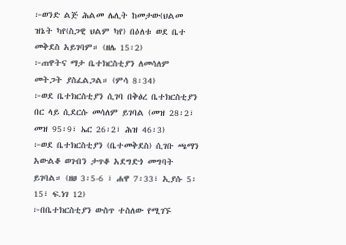፦ወንድ ልጅ ሕልመ ሌሊት ከመታው(ህልመ ዝኔት ካየ(ስጋዊ ህልም ካየ) በዕለቱ ወደ ቤተ መቅደስ አይገባም። (ዘሌ 15፡2)
፦ጠዋትና ማታ ቤተክርስቲያን ለመሳለም መትጋት ያስፈልጋል። (ምሳ 8፡34)
፦ወደ ቤተክርስቲያን ሲገባ በቅፅረ ቤተክርስቲያን በር ላይ ሲደርሱ መሳለም ይገባል (መዝ 28፡2፣ መዝ 95፡9፣ ኤር 26፡2፣ ሕዝ 46፡3)
፦ወደ ቤተክርስቲያን (ቤተመቅደስ) ሲገቡ ጫማን አውልቆ ወገብን ታጥቆ አደግድጎ መግባት ይገባል። (ዘፀ 3፡5-6 ፣ ሐዋ 7፡33፣ ኢያሱ 5፡15፣ ፍ.ነገ 12)
፦በቤተክርስቲያን ውስጥ ተስለው የሚገኙ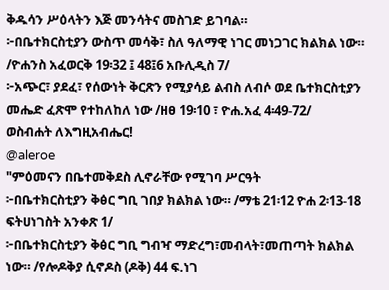ቅዱሳን ሥዕላትን እጅ መንሳትና መስገድ ይገባል።
፦በቤተክርስቲያን ውስጥ መሳቅ፣ ስለ ዓለማዊ ነገር መነጋገር ክልክል ነው። /ዮሐንስ አፈወርቅ 19፡32 ፤ 48፤6 አቡሊዲስ 7/
፦አጭር፣ ያደፈ፣ የሰውነት ቅርጽን የሚያሳይ ልብስ ለብሶ ወደ ቤተክርስቲያን መሔድ ፈጽሞ የተከለከለ ነው /ዘፀ 19፡10 ፣ ዮሐ.አፈ 4፡49-72/
ወስብሐት ለእግዚአብሔር!
@aleroe
"ምዕመናን በቤተመቅደስ ሊኖራቸው የሚገባ ሥርዓት
፦በቤተክርስቲያን ቅፅር ግቢ ገበያ ክልክል ነው። /ማቴ 21፡12 ዮሐ 2፡13-18 ፍትሀነገስት አንቀጽ 1/
፦በቤተክርስቲያን ቅፅር ግቢ ግብዣ ማድረግ፣መብላት፣መጠጣት ክልክል ነው። /የሎዶቅያ ሲኖዶስ (ዶቅ) 44 ፍ.ነገ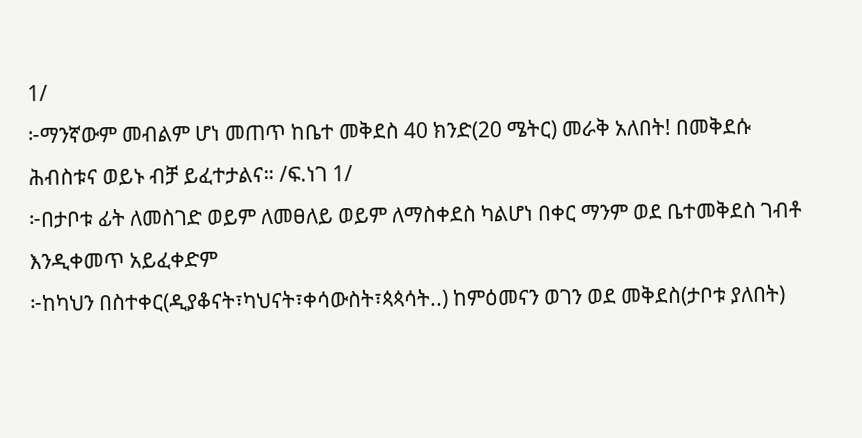1/
፦ማንኛውም መብልም ሆነ መጠጥ ከቤተ መቅደስ 40 ክንድ(20 ሜትር) መራቅ አለበት! በመቅደሱ ሕብስቱና ወይኑ ብቻ ይፈተታልና። /ፍ.ነገ 1/
፦በታቦቱ ፊት ለመስገድ ወይም ለመፀለይ ወይም ለማስቀደስ ካልሆነ በቀር ማንም ወደ ቤተመቅደስ ገብቶ እንዲቀመጥ አይፈቀድም
፦ከካህን በስተቀር(ዲያቆናት፣ካህናት፣ቀሳውስት፣ጳጳሳት..) ከምዕመናን ወገን ወደ መቅደስ(ታቦቱ ያለበት)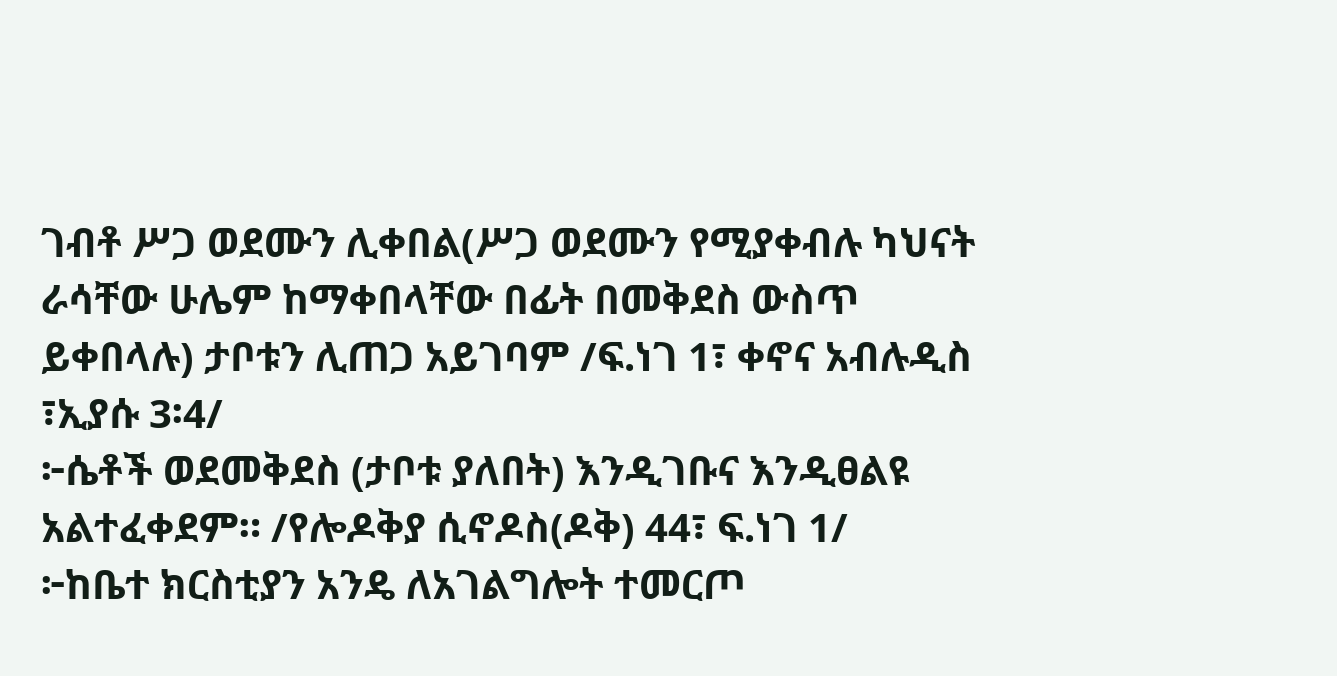ገብቶ ሥጋ ወደሙን ሊቀበል(ሥጋ ወደሙን የሚያቀብሉ ካህናት ራሳቸው ሁሌም ከማቀበላቸው በፊት በመቅደስ ውስጥ ይቀበላሉ) ታቦቱን ሊጠጋ አይገባም /ፍ.ነገ 1፣ ቀኖና አብሉዲስ ፣ኢያሱ 3፡4/
፦ሴቶች ወደመቅደስ (ታቦቱ ያለበት) እንዲገቡና እንዲፀልዩ አልተፈቀደም። /የሎዶቅያ ሲኖዶስ(ዶቅ) 44፣ ፍ.ነገ 1/
፦ከቤተ ክርስቲያን አንዴ ለአገልግሎት ተመርጦ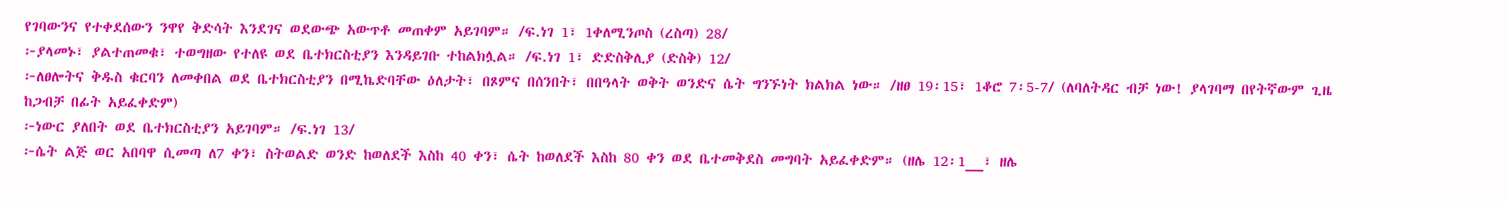የገባውንና የተቀደሰውን ንዋየ ቅድሳት እንደገና ወደውጭ አውጥቶ መጠቀም አይገባም። /ፍ.ነገ 1፣ 1ቀለሚንጦስ (ረስጣ) 28/
፦ያላመኑ፣ ያልተጠመቁ፣ ተወግዘው የተለዩ ወደ ቤተክርስቲያን እንዳይገቡ ተከልክሏል። /ፍ.ነገ 1፣ ድድስቅሊያ (ድስቅ) 12/
፦ለፀሎትና ቅዱስ ቁርባን ለመቀበል ወደ ቤተክርስቲያን በሚኬድባቸው ዕለታት፣ በጾምና በሰንበት፣ በበዓላት ወቅት ወንድና ሴት ግንኙነት ክልክል ነው። /ዘፀ 19፡15፣ 1ቆሮ 7፡5-7/ (ለባለትዳር ብቻ ነው! ያላገባማ በየትኛውም ጊዜ ከጋብቻ በፊት አይፈቀድም)
፦ነውር ያለበት ወደ ቤተክርስቲያን አይገባም። /ፍ.ነገ 13/
፦ሴት ልጅ ወር አበባዋ ሲመጣ ለ7 ቀን፣ ስትወልድ ወንድ ከወለደች እስከ 40 ቀን፣ ሴት ከወለደች እስከ 80 ቀን ወደ ቤተመቅደስ መግባት አይፈቀድም። (ዘሌ 12፡1__፣ ዘሌ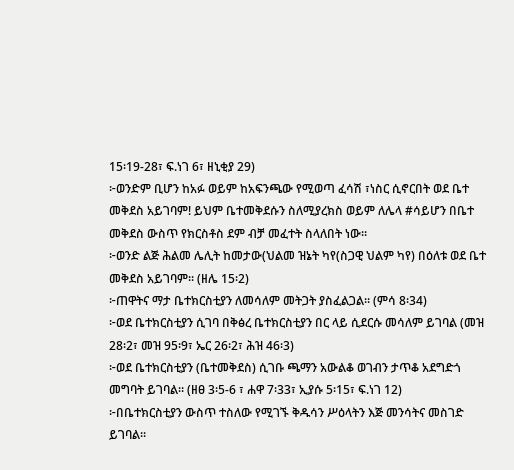15፡19-28፣ ፍ.ነገ 6፣ ዘኒቂያ 29)
፦ወንድም ቢሆን ከአፉ ወይም ከአፍንጫው የሚወጣ ፈሳሽ ፣ነስር ሲኖርበት ወደ ቤተ መቅደስ አይገባም! ይህም ቤተመቅደሱን ስለሚያረክስ ወይም ለሌላ #ሳይሆን በቤተ መቅደስ ውስጥ የክርስቶስ ደም ብቻ መፈተት ስላለበት ነው።
፦ወንድ ልጅ ሕልመ ሌሊት ከመታው(ህልመ ዝኔት ካየ(ስጋዊ ህልም ካየ) በዕለቱ ወደ ቤተ መቅደስ አይገባም። (ዘሌ 15፡2)
፦ጠዋትና ማታ ቤተክርስቲያን ለመሳለም መትጋት ያስፈልጋል። (ምሳ 8፡34)
፦ወደ ቤተክርስቲያን ሲገባ በቅፅረ ቤተክርስቲያን በር ላይ ሲደርሱ መሳለም ይገባል (መዝ 28፡2፣ መዝ 95፡9፣ ኤር 26፡2፣ ሕዝ 46፡3)
፦ወደ ቤተክርስቲያን (ቤተመቅደስ) ሲገቡ ጫማን አውልቆ ወገብን ታጥቆ አደግድጎ መግባት ይገባል። (ዘፀ 3፡5-6 ፣ ሐዋ 7፡33፣ ኢያሱ 5፡15፣ ፍ.ነገ 12)
፦በቤተክርስቲያን ውስጥ ተስለው የሚገኙ ቅዱሳን ሥዕላትን እጅ መንሳትና መስገድ ይገባል።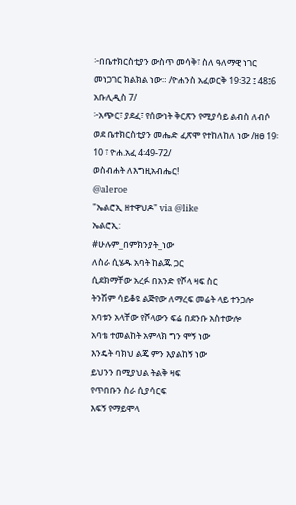፦በቤተክርስቲያን ውስጥ መሳቅ፣ ስለ ዓለማዊ ነገር መነጋገር ክልክል ነው። /ዮሐንስ አፈወርቅ 19፡32 ፤ 48፤6 አቡሊዲስ 7/
፦አጭር፣ ያደፈ፣ የሰውነት ቅርጽን የሚያሳይ ልብስ ለብሶ ወደ ቤተክርስቲያን መሔድ ፈጽሞ የተከለከለ ነው /ዘፀ 19፡10 ፣ ዮሐ.አፈ 4፡49-72/
ወስብሐት ለእግዚአብሔር!
@aleroe
"ኤልሮኢ ዘተዋህዶ" via @like
ኤልሮኢ:
#ሁሉም_በምክንያት_ነው
ለስራ ሲሄዱ አባት ከልጁ ጋር
ሲደክማቸው አረፉ በአንድ የሾላ ዛፍ ስር
ትንሽም ሳይቆዩ ልጅየው ለማረፍ መሬት ላይ ተንጋሎ
አባቱን አላቸው የሾላውን ፍሬ በደንቡ አስተውሎ
አባቴ ተመልከት አምላክ ግን ሞኝ ነው
እንዴት ባክህ ልጄ ምን እያልከኝ ነው
ይህንን በሚያህል ትልቅ ዛፍ
የጥበቡን ስራ ሲያሳርፍ
እፍኝ የማይሞላ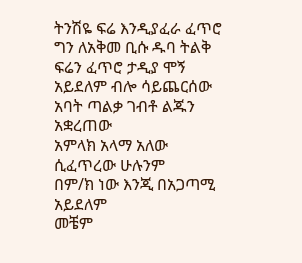ትንሽዬ ፍሬ እንዲያፈራ ፈጥሮ
ግን ለአቅመ ቢሱ ዱባ ትልቅ ፍሬን ፈጥሮ ታዲያ ሞኝ አይደለም ብሎ ሳይጨርሰው
አባት ጣልቃ ገብቶ ልጁን አቋረጠው
አምላክ አላማ አለው ሲፈጥረው ሁሉንም
በም/ክ ነው እንጂ በአጋጣሚ አይደለም
መቼም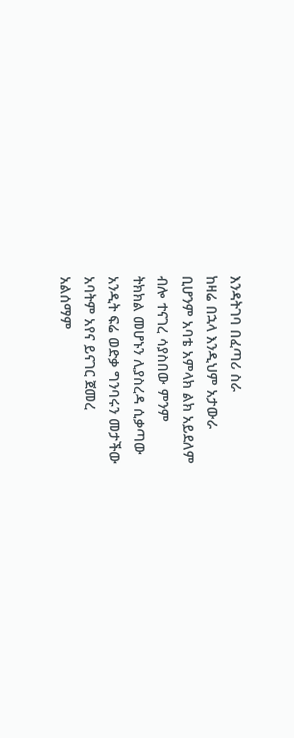እንዳትገባ በፈጣሪ ስራ
ከዛሬ በኋላ እንዲህም አታውራ
ቢሆንም አባቴ አምላክ ልክ አይደለም
ብሎ ተናገረ ሳያስበው ምንም
ትክክል መሆኑን ሊያስረዳ ሲቃጣው
አንዲት ፍሬ ወድቃ ግንባሩን መታችው
አባትም አየና ይናገር ጀመረ
አልሰማም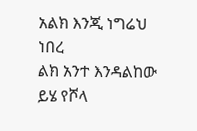አልክ እንጂ ነግሬህ ነበረ
ልክ አንተ እንዳልከው ይሄ የሾላ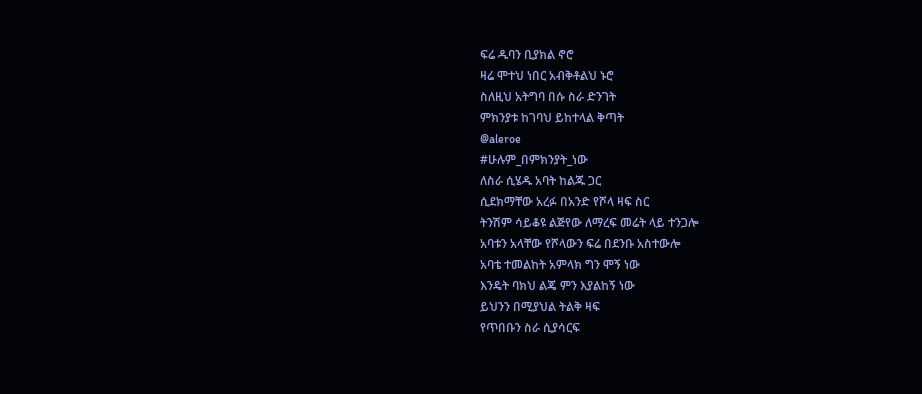ፍሬ ዱባን ቢያክል ኖሮ
ዛሬ ሞተህ ነበር አብቅቶልህ ኑሮ
ስለዚህ አትግባ በሱ ስራ ድንገት
ምክንያቱ ከገባህ ይከተላል ቅጣት
@aleroe
#ሁሉም_በምክንያት_ነው
ለስራ ሲሄዱ አባት ከልጁ ጋር
ሲደክማቸው አረፉ በአንድ የሾላ ዛፍ ስር
ትንሽም ሳይቆዩ ልጅየው ለማረፍ መሬት ላይ ተንጋሎ
አባቱን አላቸው የሾላውን ፍሬ በደንቡ አስተውሎ
አባቴ ተመልከት አምላክ ግን ሞኝ ነው
እንዴት ባክህ ልጄ ምን እያልከኝ ነው
ይህንን በሚያህል ትልቅ ዛፍ
የጥበቡን ስራ ሲያሳርፍ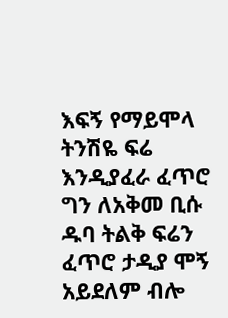እፍኝ የማይሞላ ትንሽዬ ፍሬ እንዲያፈራ ፈጥሮ
ግን ለአቅመ ቢሱ ዱባ ትልቅ ፍሬን ፈጥሮ ታዲያ ሞኝ አይደለም ብሎ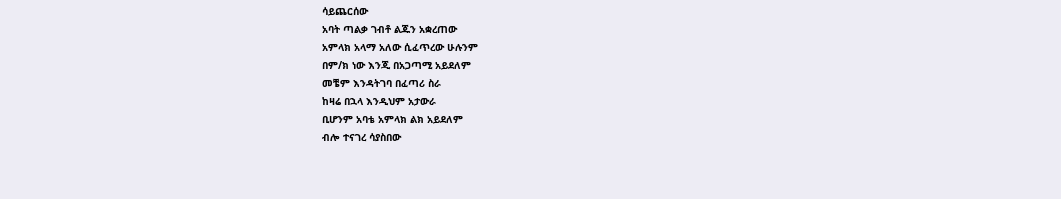ሳይጨርሰው
አባት ጣልቃ ገብቶ ልጁን አቋረጠው
አምላክ አላማ አለው ሲፈጥረው ሁሉንም
በም/ክ ነው እንጂ በአጋጣሚ አይደለም
መቼም እንዳትገባ በፈጣሪ ስራ
ከዛሬ በኋላ እንዲህም አታውራ
ቢሆንም አባቴ አምላክ ልክ አይደለም
ብሎ ተናገረ ሳያስበው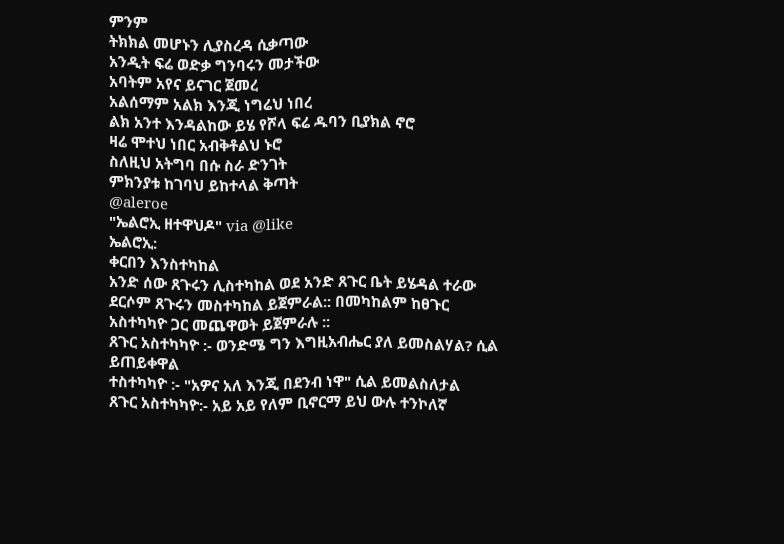ምንም
ትክክል መሆኑን ሊያስረዳ ሲቃጣው
አንዲት ፍሬ ወድቃ ግንባሩን መታችው
አባትም አየና ይናገር ጀመረ
አልሰማም አልክ እንጂ ነግሬህ ነበረ
ልክ አንተ እንዳልከው ይሄ የሾላ ፍሬ ዱባን ቢያክል ኖሮ
ዛሬ ሞተህ ነበር አብቅቶልህ ኑሮ
ስለዚህ አትግባ በሱ ስራ ድንገት
ምክንያቱ ከገባህ ይከተላል ቅጣት
@aleroe
"ኤልሮኢ ዘተዋህዶ" via @like
ኤልሮኢ:
ቀርበን እንስተካከል
አንድ ሰው ጸጉሩን ሊስተካከል ወደ አንድ ጸጉር ቤት ይሄዳል ተራው ደርሶም ጸጉሩን መስተካከል ይጀምራል:: በመካከልም ከፀጉር አስተካካዮ ጋር መጨዋወት ይጀምራሉ ::
ጸጉር አስተካካዮ :- ወንድሜ ግን እግዚአብሔር ያለ ይመስልሃል? ሲል ይጠይቀዋል
ተስተካካዮ :- "አዎና አለ እንጂ በደንብ ነዋ" ሲል ይመልስለታል
ጸጉር አስተካካዮ:- አይ አይ የለም ቢኖርማ ይህ ውሉ ተንኮለኛ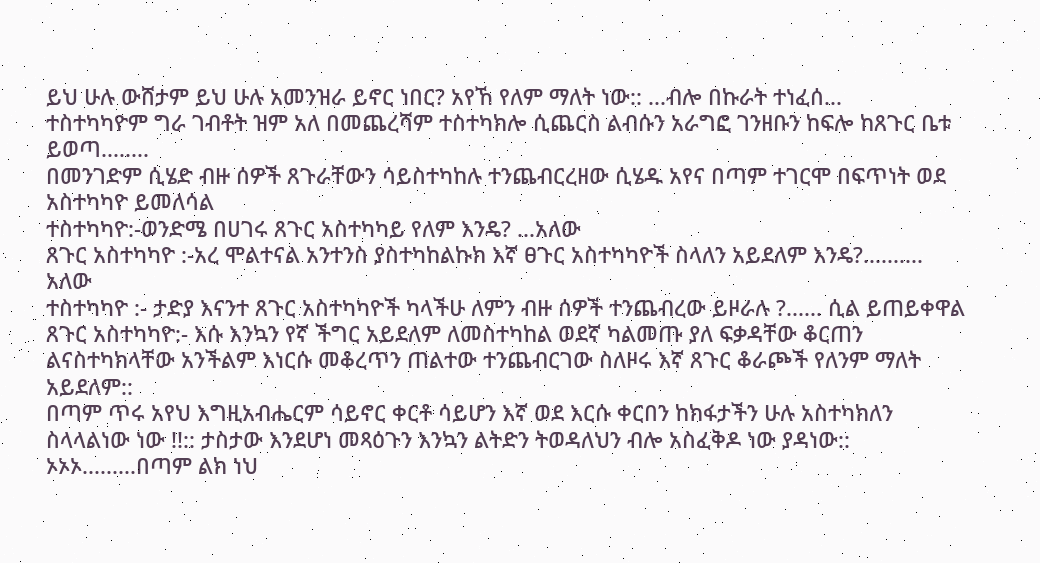ይህ ሁሉ ውሸታም ይህ ሁሉ አመንዝራ ይኖር ነበር? አየኸ የለም ማለት ነው:: ...ብሎ በኩራት ተነፈሰ...
ተስተካካዮም ግራ ገብቶት ዝም አለ በመጨረሻም ተስተካክሎ ሲጨርስ ልብሱን አራግፎ ገንዘቡን ከፍሎ ከጸጉር ቤቱ ይወጣ........
በመንገድም ሲሄድ ብዙ ሰዎች ጸጉራቸውን ሳይስተካከሉ ተንጨብርረዘው ሲሄዱ አየና በጣም ተገርሞ በፍጥነት ወደ አስተካካዮ ይመለሳል
ተስተካካዮ:-ወንድሜ በሀገሩ ጸጉር አስተካካይ የለም እንዴ? ...አለው
ጸጉር አስተካካዮ :-አረ ሞልተናል አንተንስ ያስተካከልኩክ እኛ ፀጉር አስተካካዮች ስላለን አይደለም እንዴ?.......... አለው
ተስተካካዮ :- ታድያ እናንተ ጸጉር አስተካካዮች ካላችሁ ለምን ብዙ ሰዎች ተንጨብረው ይዞራሉ ?...... ሲል ይጠይቀዋል
ጸጉር አስተካካዮ:- እሱ እንኳን የኛ ችግር አይደለም ለመስተካከል ወደኛ ካልመጡ ያለ ፍቃዳቸው ቆርጠን ልናስተካክላቸው አንችልም እነርሱ መቆረጥን ጠልተው ተንጨብርገው ስለዞሩ እኛ ጸጉር ቆራጮች የለንም ማለት አይደለም::
በጣም ጥሩ አየህ እግዚአብሔርም ሳይኖር ቀርቶ ሳይሆን እኛ ወደ እርሱ ቀርበን ከክፋታችን ሁሉ አስተካክለን ስላላልነው ነው !!:: ታስታው እንደሆነ መጻዕጉን እንኳን ልትድን ትወዳለህን ብሎ አስፈቅዶ ነው ያዳነው::
ኦኦኦ.........በጣም ልክ ነህ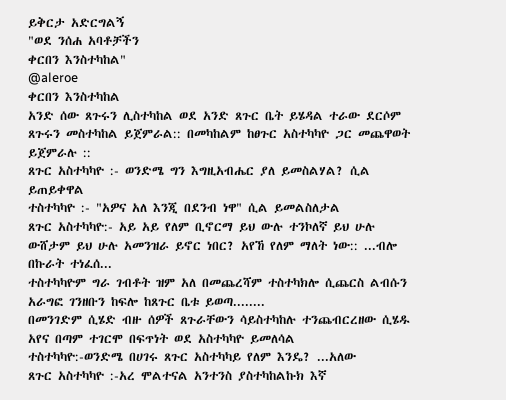ይቅርታ አድርግልኝ
"ወደ ንሰሐ አባቶቻችን
ቀርበን እንስተካከል"
@aleroe
ቀርበን እንስተካከል
አንድ ሰው ጸጉሩን ሊስተካከል ወደ አንድ ጸጉር ቤት ይሄዳል ተራው ደርሶም ጸጉሩን መስተካከል ይጀምራል:: በመካከልም ከፀጉር አስተካካዮ ጋር መጨዋወት ይጀምራሉ ::
ጸጉር አስተካካዮ :- ወንድሜ ግን እግዚአብሔር ያለ ይመስልሃል? ሲል ይጠይቀዋል
ተስተካካዮ :- "አዎና አለ እንጂ በደንብ ነዋ" ሲል ይመልስለታል
ጸጉር አስተካካዮ:- አይ አይ የለም ቢኖርማ ይህ ውሉ ተንኮለኛ ይህ ሁሉ ውሸታም ይህ ሁሉ አመንዝራ ይኖር ነበር? አየኸ የለም ማለት ነው:: ...ብሎ በኩራት ተነፈሰ...
ተስተካካዮም ግራ ገብቶት ዝም አለ በመጨረሻም ተስተካክሎ ሲጨርስ ልብሱን አራግፎ ገንዘቡን ከፍሎ ከጸጉር ቤቱ ይወጣ........
በመንገድም ሲሄድ ብዙ ሰዎች ጸጉራቸውን ሳይስተካከሉ ተንጨብርረዘው ሲሄዱ አየና በጣም ተገርሞ በፍጥነት ወደ አስተካካዮ ይመለሳል
ተስተካካዮ:-ወንድሜ በሀገሩ ጸጉር አስተካካይ የለም እንዴ? ...አለው
ጸጉር አስተካካዮ :-አረ ሞልተናል አንተንስ ያስተካከልኩክ እኛ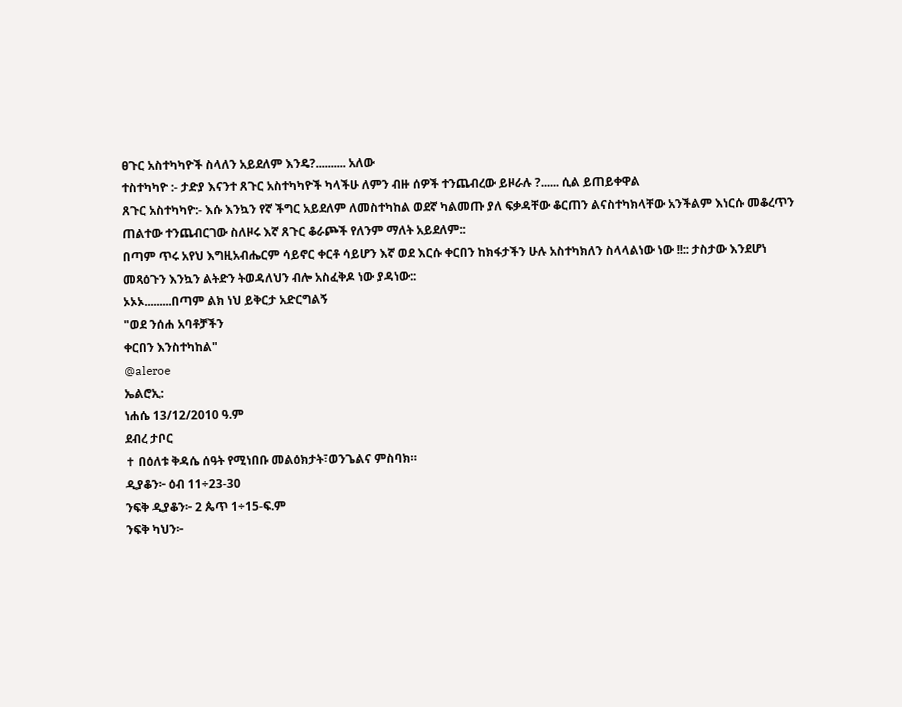ፀጉር አስተካካዮች ስላለን አይደለም እንዴ?.......... አለው
ተስተካካዮ :- ታድያ እናንተ ጸጉር አስተካካዮች ካላችሁ ለምን ብዙ ሰዎች ተንጨብረው ይዞራሉ ?...... ሲል ይጠይቀዋል
ጸጉር አስተካካዮ:- እሱ እንኳን የኛ ችግር አይደለም ለመስተካከል ወደኛ ካልመጡ ያለ ፍቃዳቸው ቆርጠን ልናስተካክላቸው አንችልም እነርሱ መቆረጥን ጠልተው ተንጨብርገው ስለዞሩ እኛ ጸጉር ቆራጮች የለንም ማለት አይደለም::
በጣም ጥሩ አየህ እግዚአብሔርም ሳይኖር ቀርቶ ሳይሆን እኛ ወደ እርሱ ቀርበን ከክፋታችን ሁሉ አስተካክለን ስላላልነው ነው !!:: ታስታው እንደሆነ መጻዕጉን እንኳን ልትድን ትወዳለህን ብሎ አስፈቅዶ ነው ያዳነው::
ኦኦኦ.........በጣም ልክ ነህ ይቅርታ አድርግልኝ
"ወደ ንሰሐ አባቶቻችን
ቀርበን እንስተካከል"
@aleroe
ኤልሮኢ:
ነሐሴ 13/12/2010 ዓ.ም
ደብረ ታቦር
✝ በዕለቱ ቅዳሴ ሰዓት የሚነበቡ መልዕክታት፣ወንጌልና ምስባክ።
ዲያቆን፦ ዕብ 11÷23-30
ንፍቅ ዲያቆን፦ 2 ጴጥ 1÷15-ፍ.ም
ንፍቅ ካህን፦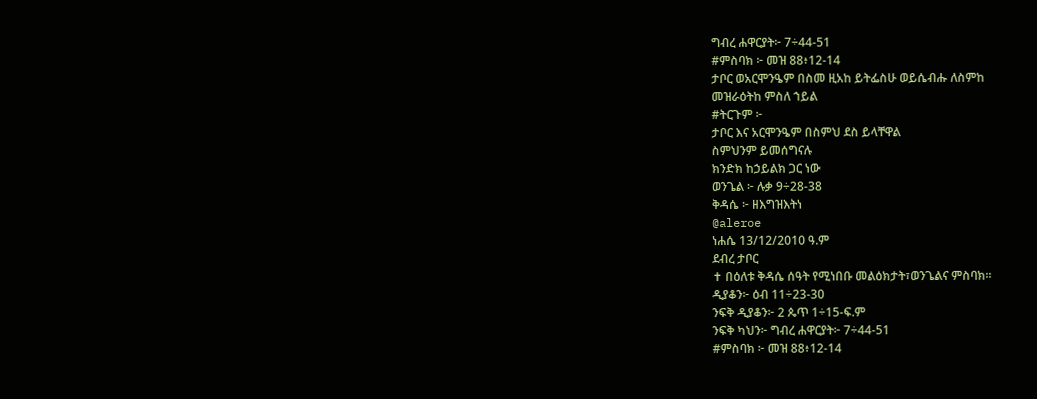ግብረ ሐዋርያት፦ 7÷44-51
#ምስባክ ፦ መዝ 88፥12-14
ታቦር ወአርሞንዔም በስመ ዚአከ ይትፌስሁ ወይሴብሑ ለስምከ
መዝራዕትከ ምስለ ኀይል
#ትርጉም ፦
ታቦር እና አርሞንዔም በስምህ ደስ ይላቸዋል
ስምህንም ይመሰግናሉ
ክንድክ ከኃይልክ ጋር ነው
ወንጌል ፦ ሉቃ 9÷28-38
ቅዳሴ ፦ ዘእግዝእትነ
@aleroe
ነሐሴ 13/12/2010 ዓ.ም
ደብረ ታቦር
✝ በዕለቱ ቅዳሴ ሰዓት የሚነበቡ መልዕክታት፣ወንጌልና ምስባክ።
ዲያቆን፦ ዕብ 11÷23-30
ንፍቅ ዲያቆን፦ 2 ጴጥ 1÷15-ፍ.ም
ንፍቅ ካህን፦ ግብረ ሐዋርያት፦ 7÷44-51
#ምስባክ ፦ መዝ 88፥12-14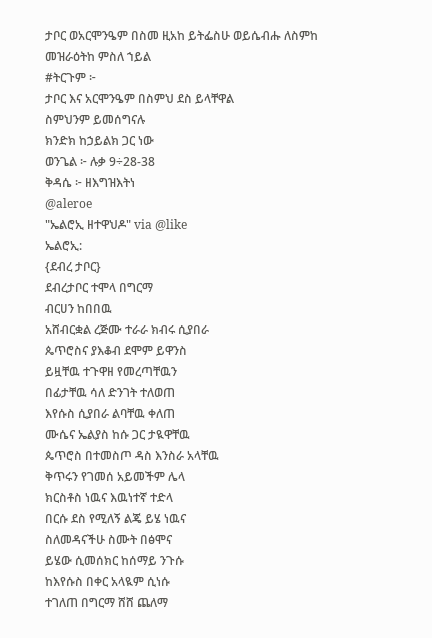ታቦር ወአርሞንዔም በስመ ዚአከ ይትፌስሁ ወይሴብሑ ለስምከ
መዝራዕትከ ምስለ ኀይል
#ትርጉም ፦
ታቦር እና አርሞንዔም በስምህ ደስ ይላቸዋል
ስምህንም ይመሰግናሉ
ክንድክ ከኃይልክ ጋር ነው
ወንጌል ፦ ሉቃ 9÷28-38
ቅዳሴ ፦ ዘእግዝእትነ
@aleroe
"ኤልሮኢ ዘተዋህዶ" via @like
ኤልሮኢ:
{ደብረ ታቦር}
ደብረታቦር ተሞላ በግርማ
ብርሀን ከበበዉ
አሸብርቋል ረጅሙ ተራራ ክብሩ ሲያበራ
ጴጥሮስና ያእቆብ ደሞም ይዋንስ
ይዟቸዉ ተጉዋዘ የመረጣቸዉን
በፊታቸዉ ሳለ ድንገት ተለወጠ
እየሱስ ሲያበራ ልባቸዉ ቀለጠ
ሙሴና ኤልያስ ከሱ ጋር ታዪዋቸዉ
ጴጥሮስ በተመስጦ ዳስ እንስራ አላቸዉ
ቅጥሩን የገመሰ አይመችም ሌላ
ክርስቶስ ነዉና እዉነተኛ ተድላ
በርሱ ደስ የሚለኝ ልጄ ይሄ ነዉና
ስለመዳናችሁ ስሙት በፅሞና
ይሄው ሲመሰክር ከሰማይ ንጉሱ
ከእየሱስ በቀር አላዪም ሲነሱ
ተገለጠ በግርማ ሸሸ ጨለማ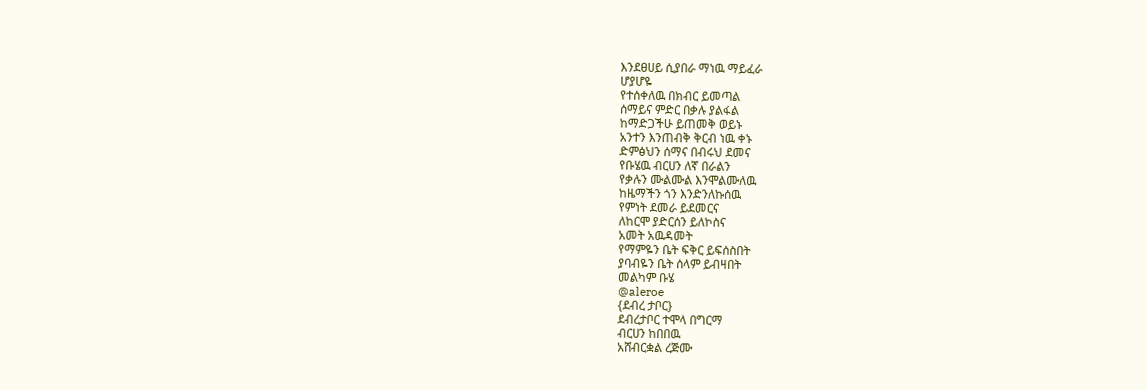እንደፀሀይ ሲያበራ ማነዉ ማይፈራ
ሆያሆዬ
የተሰቀለዉ በክብር ይመጣል
ሰማይና ምድር በቃሉ ያልፋል
ከማድጋችሁ ይጠመቅ ወይኑ
አንተን እንጠብቅ ቅርብ ነዉ ቀኑ
ድምፅህን ሰማና በብሩህ ደመና
የቡሄዉ ብርሀን ለኛ በራልን
የቃሉን ሙልሙል እንሞልሙለዉ
ከዜማችን ጎን እንድንለኩሰዉ
የምነት ደመራ ይደመርና
ለከርሞ ያድርሰን ይለኮስና
አመት አዉዳመት
የማምዬን ቤት ፍቅር ይፍሰስበት
ያባብዬን ቤት ሰላም ይብዛበት
መልካም ቡሄ
@aleroe
{ደብረ ታቦር}
ደብረታቦር ተሞላ በግርማ
ብርሀን ከበበዉ
አሸብርቋል ረጅሙ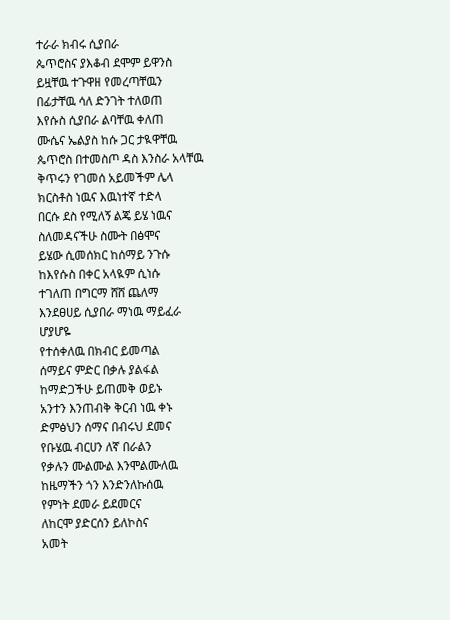ተራራ ክብሩ ሲያበራ
ጴጥሮስና ያእቆብ ደሞም ይዋንስ
ይዟቸዉ ተጉዋዘ የመረጣቸዉን
በፊታቸዉ ሳለ ድንገት ተለወጠ
እየሱስ ሲያበራ ልባቸዉ ቀለጠ
ሙሴና ኤልያስ ከሱ ጋር ታዪዋቸዉ
ጴጥሮስ በተመስጦ ዳስ እንስራ አላቸዉ
ቅጥሩን የገመሰ አይመችም ሌላ
ክርስቶስ ነዉና እዉነተኛ ተድላ
በርሱ ደስ የሚለኝ ልጄ ይሄ ነዉና
ስለመዳናችሁ ስሙት በፅሞና
ይሄው ሲመሰክር ከሰማይ ንጉሱ
ከእየሱስ በቀር አላዪም ሲነሱ
ተገለጠ በግርማ ሸሸ ጨለማ
እንደፀሀይ ሲያበራ ማነዉ ማይፈራ
ሆያሆዬ
የተሰቀለዉ በክብር ይመጣል
ሰማይና ምድር በቃሉ ያልፋል
ከማድጋችሁ ይጠመቅ ወይኑ
አንተን እንጠብቅ ቅርብ ነዉ ቀኑ
ድምፅህን ሰማና በብሩህ ደመና
የቡሄዉ ብርሀን ለኛ በራልን
የቃሉን ሙልሙል እንሞልሙለዉ
ከዜማችን ጎን እንድንለኩሰዉ
የምነት ደመራ ይደመርና
ለከርሞ ያድርሰን ይለኮስና
አመት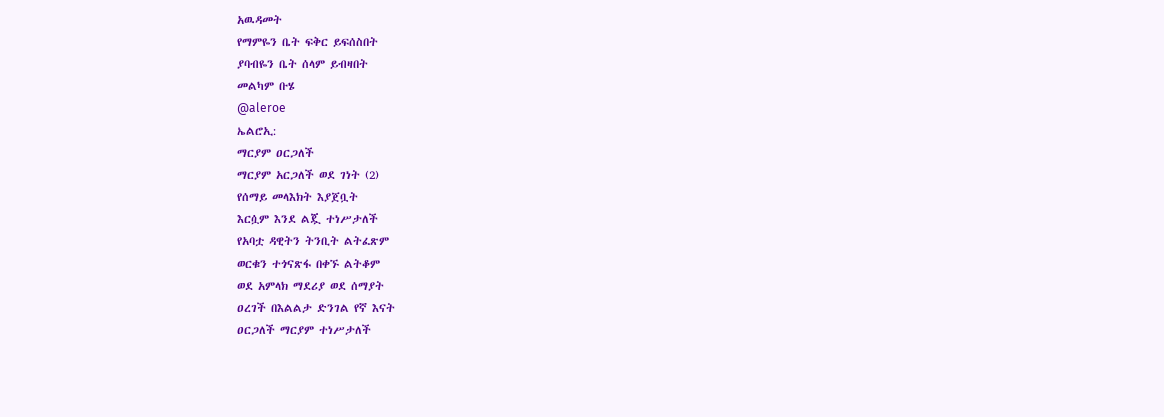አዉዳመት
የማምዬን ቤት ፍቅር ይፍሰስበት
ያባብዬን ቤት ሰላም ይብዛበት
መልካም ቡሄ
@aleroe
ኤልሮኢ:
ማርያም ዐርጋለች
ማርያም አርጋለች ወደ ገነት (2)
የሰማይ መላእክት እያጀቧት
እርሷም እንደ ልጇ ተነሥታለች
የአባቷ ዳዊትን ትንቢት ልትፈጽም
ወርቁን ተጎናጽፋ በቀኙ ልትቆም
ወደ አምላክ ማደሪያ ወደ ሰማያት
ዐረገች በእልልታ ድንገል የኛ እናት
ዐርጋለች ማርያም ተነሥታለች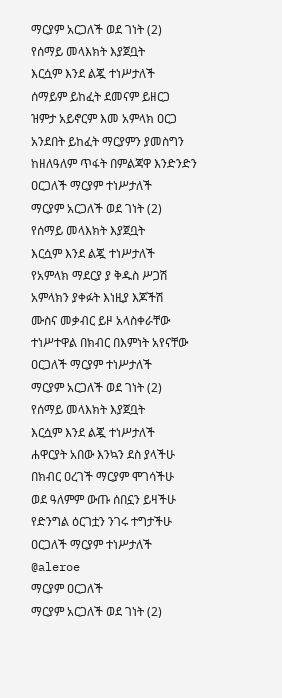ማርያም አርጋለች ወደ ገነት (2)
የሰማይ መላእክት እያጀቧት
እርሷም እንደ ልጇ ተነሥታለች
ሰማይም ይከፈት ደመናም ይዘርጋ
ዝምታ አይኖርም እመ አምላክ ዐርጋ
አንደበት ይከፈት ማርያምን ያመስግን
ከዘለዓለም ጥፋት በምልጃዋ እንድንድን
ዐርጋለች ማርያም ተነሥታለች
ማርያም አርጋለች ወደ ገነት (2)
የሰማይ መላእክት እያጀቧት
እርሷም እንደ ልጇ ተነሥታለች
የአምላክ ማደርያ ያ ቅዱስ ሥጋሽ
አምላክን ያቀፉት እነዚያ እጆችሽ
ሙስና መቃብር ይዞ አላስቀራቸው
ተነሥተዋል በክብር በእምነት አየናቸው
ዐርጋለች ማርያም ተነሥታለች
ማርያም አርጋለች ወደ ገነት (2)
የሰማይ መላእክት እያጀቧት
እርሷም እንደ ልጇ ተነሥታለች
ሐዋርያት አበው እንኳን ደስ ያላችሁ
በክብር ዐረገች ማርያም ሞገሳችሁ
ወደ ዓለምም ውጡ ሰበኗን ይዛችሁ
የድንግል ዕርገቷን ንገሩ ተግታችሁ
ዐርጋለች ማርያም ተነሥታለች
@aleroe
ማርያም ዐርጋለች
ማርያም አርጋለች ወደ ገነት (2)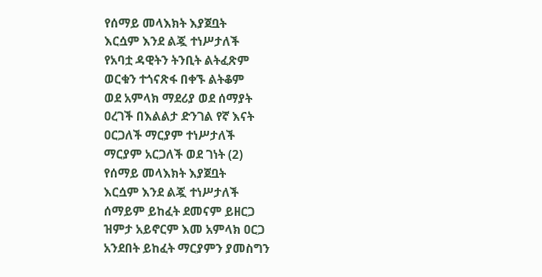የሰማይ መላእክት እያጀቧት
እርሷም እንደ ልጇ ተነሥታለች
የአባቷ ዳዊትን ትንቢት ልትፈጽም
ወርቁን ተጎናጽፋ በቀኙ ልትቆም
ወደ አምላክ ማደሪያ ወደ ሰማያት
ዐረገች በእልልታ ድንገል የኛ እናት
ዐርጋለች ማርያም ተነሥታለች
ማርያም አርጋለች ወደ ገነት (2)
የሰማይ መላእክት እያጀቧት
እርሷም እንደ ልጇ ተነሥታለች
ሰማይም ይከፈት ደመናም ይዘርጋ
ዝምታ አይኖርም እመ አምላክ ዐርጋ
አንደበት ይከፈት ማርያምን ያመስግን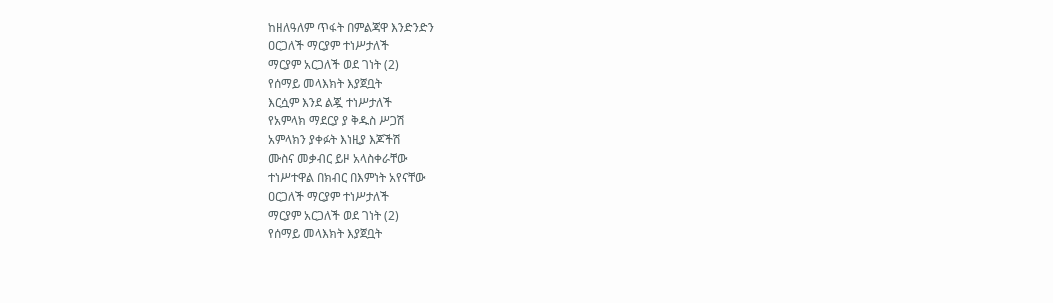ከዘለዓለም ጥፋት በምልጃዋ እንድንድን
ዐርጋለች ማርያም ተነሥታለች
ማርያም አርጋለች ወደ ገነት (2)
የሰማይ መላእክት እያጀቧት
እርሷም እንደ ልጇ ተነሥታለች
የአምላክ ማደርያ ያ ቅዱስ ሥጋሽ
አምላክን ያቀፉት እነዚያ እጆችሽ
ሙስና መቃብር ይዞ አላስቀራቸው
ተነሥተዋል በክብር በእምነት አየናቸው
ዐርጋለች ማርያም ተነሥታለች
ማርያም አርጋለች ወደ ገነት (2)
የሰማይ መላእክት እያጀቧት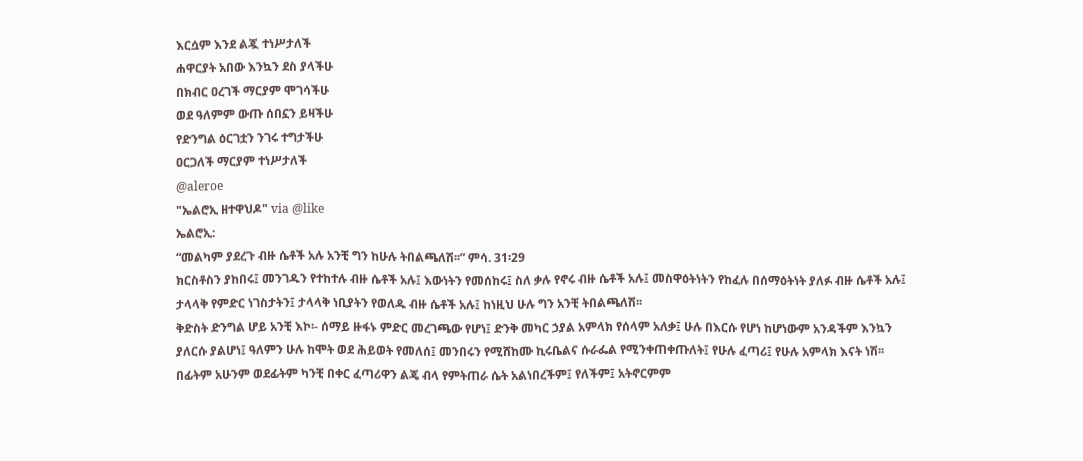እርሷም እንደ ልጇ ተነሥታለች
ሐዋርያት አበው እንኳን ደስ ያላችሁ
በክብር ዐረገች ማርያም ሞገሳችሁ
ወደ ዓለምም ውጡ ሰበኗን ይዛችሁ
የድንግል ዕርገቷን ንገሩ ተግታችሁ
ዐርጋለች ማርያም ተነሥታለች
@aleroe
"ኤልሮኢ ዘተዋህዶ" via @like
ኤልሮኢ:
“መልካም ያደረጉ ብዙ ሴቶች አሉ አንቺ ግን ከሁሉ ትበልጫለሽ፡፡” ምሳ. 31፡29
ክርስቶስን ያከበሩ፤ መንገዱን የተከተሉ ብዙ ሴቶች አሉ፤ እውነትን የመሰከሩ፤ ስለ ቃሉ የኖሩ ብዙ ሴቶች አሉ፤ መስዋዕትነትን የከፈሉ በሰማዕትነት ያለፉ ብዙ ሴቶች አሉ፤ ታላላቅ የምድር ነገስታትን፤ ታላላቅ ነቢያትን የወለዱ ብዙ ሴቶች አሉ፤ ከነዚህ ሁሉ ግን አንቺ ትበልጫለሽ፡፡
ቅድስት ድንግል ሆይ አንቺ እኮ፡- ሰማይ ዙፋኑ ምድር መረገጫው የሆነ፤ ድንቅ መካር ኃያል አምላክ የሰላም አለቃ፤ ሁሉ በእርሱ የሆነ ከሆነውም አንዳችም እንኳን ያለርሱ ያልሆነ፤ ዓለምን ሁሉ ከሞት ወደ ሕይወት የመለሰ፤ መንበሩን የሚሸከሙ ኪሩቤልና ሱራፌል የሚንቀጠቀጡለት፤ የሁሉ ፈጣሪ፤ የሁሉ አምላክ እናት ነሽ፡፡ በፊትም አሁንም ወደፊትም ካንቺ በቀር ፈጣሪዋን ልጄ ብላ የምትጠራ ሴት አልነበረችም፤ የለችም፤ አትኖርምም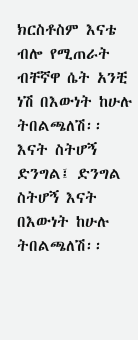ክርስቶስም እናቴ ብሎ የሚጠራት ብቸኛዋ ሴት አንቺ ነሽ በእውነት ከሁሉ ትበልጫለሽ፡፡
እናት ስትሆኝ ድንግል፤ ድንግል ስትሆኝ እናት በእውነት ከሁሉ ትበልጫለሽ፡፡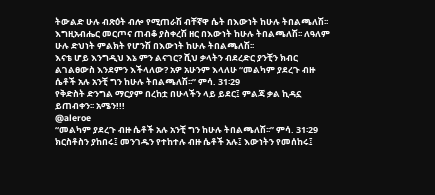ትውልድ ሁሉ ብጽዕት ብሎ የሚጠራሽ ብቸኛዋ ሴት በእውነት ከሁሉ ትበልጫለሽ፡፡ እግዚአብሔር መርጦና ጠብቆ ያስቀረሽ ዘር በእውነት ከሁሉ ትበልጫለሽ፡፡ ለዓለም ሁሉ ድህነት ምልክት የሆንሽ በእውነት ከሁሉ ትበልጫለሽ፡፡
እናቴ ሆይ እንግዲህ እኔ ምን ልናገር? ሺህ ቃላትን ብደረድር ያንቺን ክብር ልገልፀውስ እንደምን እችላለው? አዎ አሁንም እላለሁ “መልካም ያደረጉ ብዙ ሴቶች አሉ አንቺ ግን ከሁሉ ትበልጫለሽ፡፡” ምሳ. 31፡29
የቅድስት ድንግል ማርያም በረከቷ በሁላችን ላይ ይደር፤ ምልጃ ቃል ኪዳኗ ይጠብቀን፡፡ አሜን!!!
@aleroe
“መልካም ያደረጉ ብዙ ሴቶች አሉ አንቺ ግን ከሁሉ ትበልጫለሽ፡፡” ምሳ. 31፡29
ክርስቶስን ያከበሩ፤ መንገዱን የተከተሉ ብዙ ሴቶች አሉ፤ እውነትን የመሰከሩ፤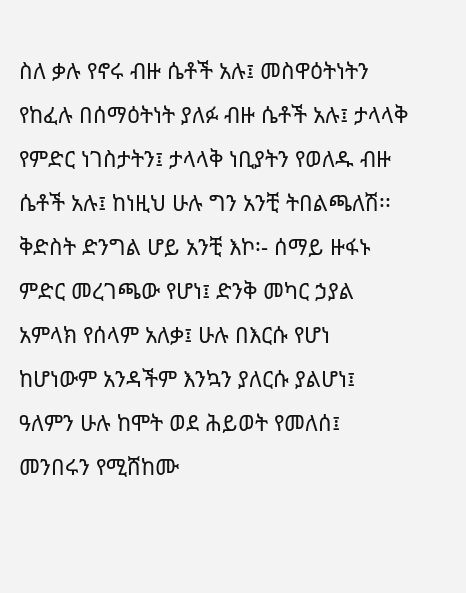ስለ ቃሉ የኖሩ ብዙ ሴቶች አሉ፤ መስዋዕትነትን የከፈሉ በሰማዕትነት ያለፉ ብዙ ሴቶች አሉ፤ ታላላቅ የምድር ነገስታትን፤ ታላላቅ ነቢያትን የወለዱ ብዙ ሴቶች አሉ፤ ከነዚህ ሁሉ ግን አንቺ ትበልጫለሽ፡፡
ቅድስት ድንግል ሆይ አንቺ እኮ፡- ሰማይ ዙፋኑ ምድር መረገጫው የሆነ፤ ድንቅ መካር ኃያል አምላክ የሰላም አለቃ፤ ሁሉ በእርሱ የሆነ ከሆነውም አንዳችም እንኳን ያለርሱ ያልሆነ፤ ዓለምን ሁሉ ከሞት ወደ ሕይወት የመለሰ፤ መንበሩን የሚሸከሙ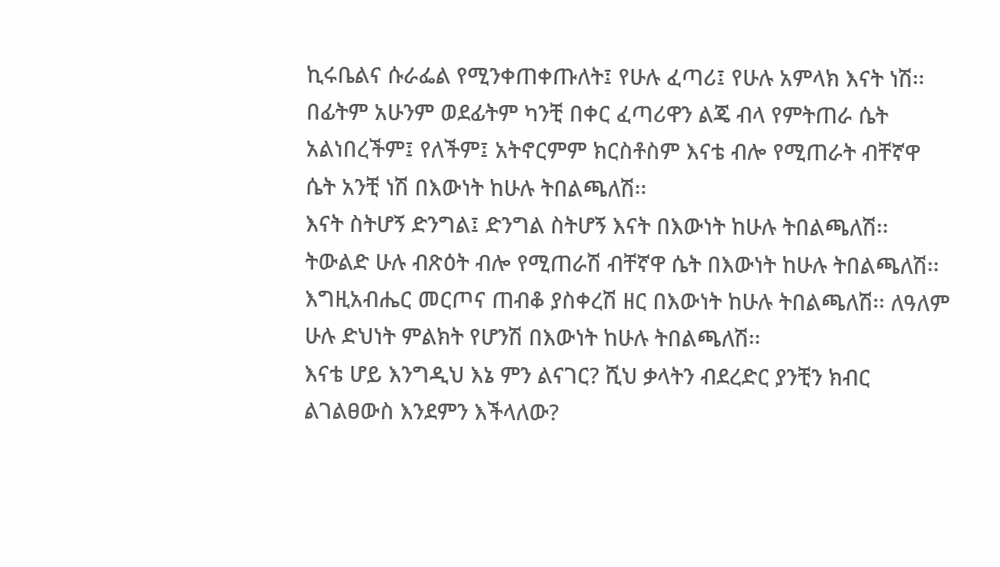ኪሩቤልና ሱራፌል የሚንቀጠቀጡለት፤ የሁሉ ፈጣሪ፤ የሁሉ አምላክ እናት ነሽ፡፡ በፊትም አሁንም ወደፊትም ካንቺ በቀር ፈጣሪዋን ልጄ ብላ የምትጠራ ሴት አልነበረችም፤ የለችም፤ አትኖርምም ክርስቶስም እናቴ ብሎ የሚጠራት ብቸኛዋ ሴት አንቺ ነሽ በእውነት ከሁሉ ትበልጫለሽ፡፡
እናት ስትሆኝ ድንግል፤ ድንግል ስትሆኝ እናት በእውነት ከሁሉ ትበልጫለሽ፡፡ ትውልድ ሁሉ ብጽዕት ብሎ የሚጠራሽ ብቸኛዋ ሴት በእውነት ከሁሉ ትበልጫለሽ፡፡ እግዚአብሔር መርጦና ጠብቆ ያስቀረሽ ዘር በእውነት ከሁሉ ትበልጫለሽ፡፡ ለዓለም ሁሉ ድህነት ምልክት የሆንሽ በእውነት ከሁሉ ትበልጫለሽ፡፡
እናቴ ሆይ እንግዲህ እኔ ምን ልናገር? ሺህ ቃላትን ብደረድር ያንቺን ክብር ልገልፀውስ እንደምን እችላለው?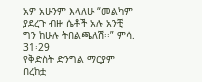አዎ አሁንም እላለሁ “መልካም ያደረጉ ብዙ ሴቶች አሉ አንቺ ግን ከሁሉ ትበልጫለሽ፡፡” ምሳ. 31፡29
የቅድስት ድንግል ማርያም በረከቷ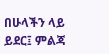በሁላችን ላይ ይደር፤ ምልጃ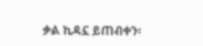ቃል ኪዳኗ ይጠብቀን፡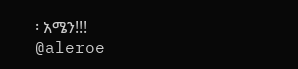፡ አሜን!!!
@aleroe